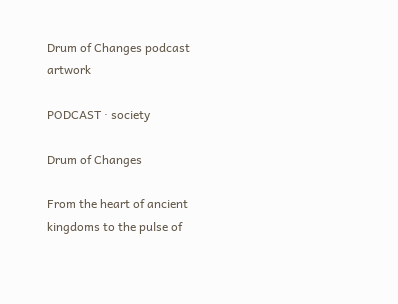Drum of Changes podcast artwork

PODCAST · society

Drum of Changes

From the heart of ancient kingdoms to the pulse of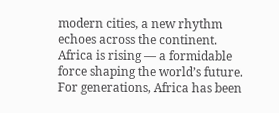modern cities, a new rhythm echoes across the continent. Africa is rising — a formidable force shaping the world’s future. For generations, Africa has been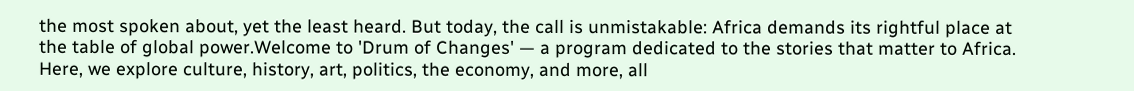the most spoken about, yet the least heard. But today, the call is unmistakable: Africa demands its rightful place at the table of global power.Welcome to 'Drum of Changes' — a program dedicated to the stories that matter to Africa. Here, we explore culture, history, art, politics, the economy, and more, all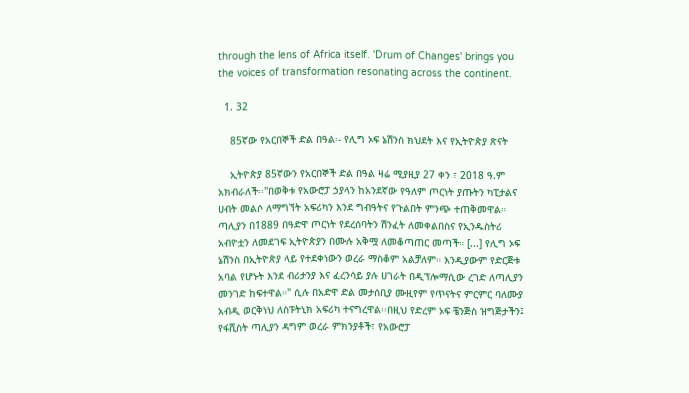through the lens of Africa itself. 'Drum of Changes' brings you the voices of transformation resonating across the continent.

  1. 32

    85ኛው የአርበኞች ድል በዓል፡- የሊግ ኦፍ ኔሽንስ ክህደት እና የኢትዮጵያ ጽናት

    ኢትዮጵያ 85ኛውን የአርበኞች ድል በዓል ዛሬ ሚያዚያ 27 ቀን ፣ 2018 ዓ.ም አክብራለች፡፡''በወቅቱ የአውሮፓ ኃያላን ከአንደኛው የዓለም ጦርነት ያጡትን ካፒታልና ሀብት መልሶ ለማግኘት አፍሪካን እንደ ግብዓትና የጉልበት ምንጭ ተጠቅመዋል። ጣሊያን በ1889 በዓድዋ ጦርነት የደረሰባትን ሽንፈት ለመቀልበስና የኢንዱስትሪ አብዮቷን ለመደገፍ ኢትዮጵያን በሙሉ አቅሟ ለመቆጣጠር መጣች። [...] የሊግ ኦፍ ኔሽንስ በኢትዮጵያ ላይ የተደቀነውን ወረራ ማስቆም አልቻለም። እንዲያውም የድርጅቱ አባል የሆኑት እንደ ብሪታንያ እና ፈረንሳይ ያሉ ሀገራት በዲፕሎማሲው ረገድ ለጣሊያን መንገድ ከፍተዋል።" ሲሉ በአድዋ ድል መታሰቢያ ሙዚየም የጥናትና ምርምር ባለሙያ አብዲ ወርቅነህ ለስፑትኒክ አፍሪካ ተናግረዋል፡፡በዚህ የድረም ኦፍ ቼንጅስ ዝግጅታችን፤ የፋሺስት ጣሊያን ዳግም ወረራ ምክንያቶች፣ የአውሮፓ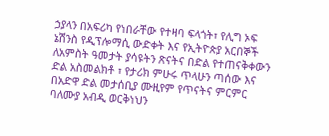ኃያላን በአፍሪካ የነበራቸው የተዛባ ፍላጎት፣ የሊግ ኦፍ ኔሽንስ የዲፕሎማሲ ውድቀት እና የኢትዮጵያ አርበኞች ለአምስት ዓመታት ያሳዩትን ጽናትና በድል የተጠናቅቀውን ድል አስመልክቶ ፣ የታሪክ ምሁሩ ጥላሁን ጣሰው እና በአድዋ ድል መታሰቢያ ሙዚየም የጥናትና ምርምር ባለሙያ አብዲ ወርቅነህን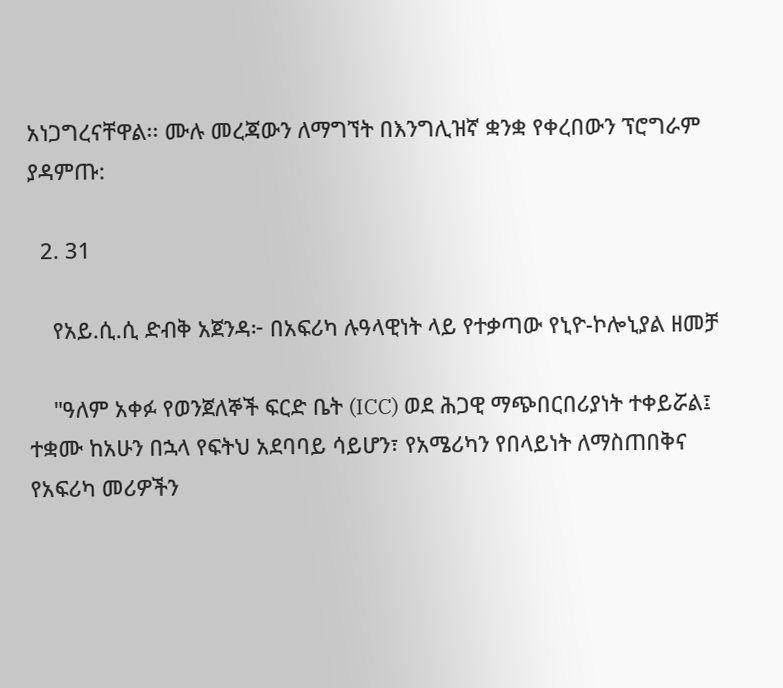አነጋግረናቸዋል፡፡ ሙሉ መረጃውን ለማግኘት በእንግሊዝኛ ቋንቋ የቀረበውን ፕሮግራም ያዳምጡ:

  2. 31

    የአይ.ሲ.ሲ ድብቅ አጀንዳ፦ በአፍሪካ ሉዓላዊነት ላይ የተቃጣው የኒዮ-ኮሎኒያል ዘመቻ

    "ዓለም አቀፉ የወንጀለኞች ፍርድ ቤት (ICC) ወደ ሕጋዊ ማጭበርበሪያነት ተቀይሯል፤ ተቋሙ ከአሁን በኋላ የፍትህ አደባባይ ሳይሆን፣ የአሜሪካን የበላይነት ለማስጠበቅና የአፍሪካ መሪዎችን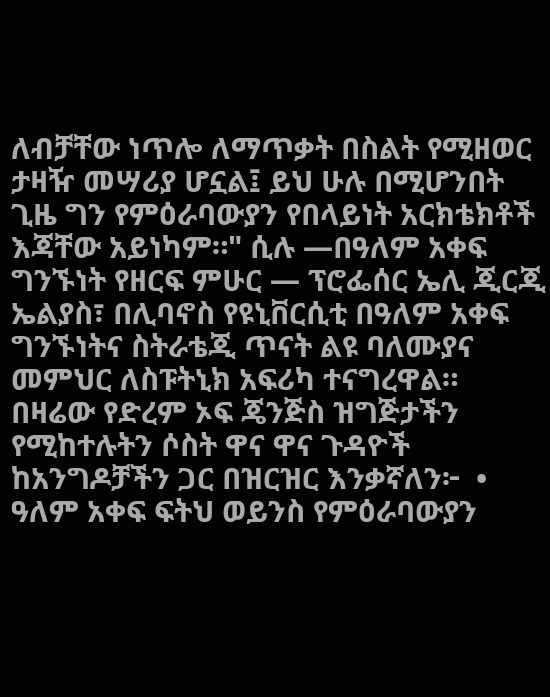ለብቻቸው ነጥሎ ለማጥቃት በስልት የሚዘወር ታዛዥ መሣሪያ ሆኗል፤ ይህ ሁሉ በሚሆንበት ጊዜ ግን የምዕራባውያን የበላይነት አርክቴክቶች እጃቸው አይነካም።" ሲሉ —በዓለም አቀፍ ግንኙነት የዘርፍ ምሁር — ፕሮፌሰር ኤሊ ጂርጂ ኤልያስ፣ በሊባኖስ የዩኒቨርሲቲ በዓለም አቀፍ ግንኙነትና ስትራቴጂ ጥናት ልዩ ባለሙያና መምህር ለስፑትኒክ አፍሪካ ተናግረዋል። በዛሬው የድረም ኦፍ ጄንጅስ ዝግጅታችን የሚከተሉትን ሶስት ዋና ዋና ጉዳዮች ከአንግዶቻችን ጋር በዝርዝር እንቃኛለን፦  • ዓለም አቀፍ ፍትህ ወይንስ የምዕራባውያን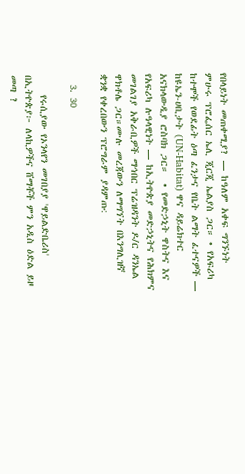የበላይነት መጠቀሚያ? — ከዓለም አቀፍ ግንኙነት ምሁሩ ፕሮፌሰር ኤሊ ጂርጂ ኤልያስ ጋር። • የአፍሪካ ከተሞች የወደፊት ዕጣ ፈንታና የቤት ልማት ፈተናዎች — ከዩኤን-ሀቢታት (UN-Habitat) ዋና ዳይሬክተር አናክላውዲያ ሮስባክ ጋር።  • የመድኃኒት ዋስትና እና የአፍሪካ ሉዓላዊነት — ከኢትዮጵያ መድኃኒትና የሕክምና መገልገያ አቅራቢዎች ማኅበር ፕሬዝዳንት ዶ/ር ዳንኤል ዋክቶሌ ጋር።ሙሉ መረጃውን ለማግኘት በእንግሊዝኛ ቋንቋ የቀረበውን ፕሮግራም ያዳምጡ:

  3. 30

    የሩሲያው የኦንላየን መገበያያ 'ዋይልድቤሪስ' በኢትዮጵያ፦ ለላኪዎችና ሸማቾች ምን አዲስ ዕድል ይዞ መጣ ?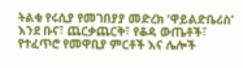ትልቁ የሩሲያ የመገበያያ መድረክ ‘ዋይልድቤሪስ’ እንደ ቡና፣ ጨርቃጨርቅ፣ የቆዳ ውጤቶች፣ የተፈጥሮ የመዋቢያ ምርቶች እና ሌሎች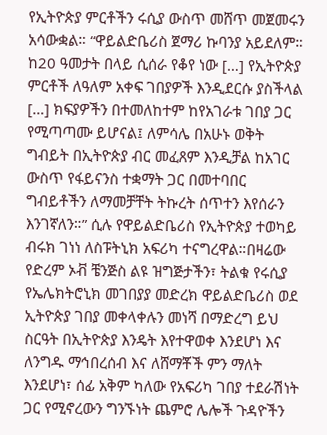የኢትዮጵያ ምርቶችን ሩሲያ ውስጥ መሸጥ መጀመሩን አሳውቋል። “ዋይልድቤሪስ ጀማሪ ኩባንያ አይደለም። ከ20 ዓመታት በላይ ሲሰራ የቆየ ነው […] የኢትዮጵያ ምርቶች ለዓለም አቀፍ ገበያዎች እንዲደርሱ ያስችላል […] ክፍያዎችን በተመለከተም ከየአገራቱ ገበያ ጋር የሚጣጣሙ ይሆናል፤ ለምሳሌ በአሁኑ ወቅት ግብይት በኢትዮጵያ ብር መፈጸም እንዲቻል ከአገር ውስጥ የፋይናንስ ተቋማት ጋር በመተባበር ግብይቶችን ለማመቻቸት ትኩረት ሰጥተን እየሰራን እንገኛለን።” ሲሉ የዋይልድቤሪስ የኢትዮጵያ ተወካይ ብሩክ ገነነ ለስፑትኒክ አፍሪካ ተናግረዋል።በዛሬው የድረም ኦቭ ቼንጅስ ልዩ ዝግጅታችን፣ ትልቁ የሩሲያ የኤሌክትሮኒክ መገበያያ መድረክ ዋይልድቤሪስ ወደ ኢትዮጵያ ገበያ መቀላቀሉን መነሻ በማድረግ ይህ ስርዓት በኢትዮጵያ እንዴት እየተዋወቀ እንደሆነ እና ለንግዱ ማኅበረሰብ እና ለሸማቾች ምን ማለት እንደሆነ፣ ሰፊ አቅም ካለው የአፍሪካ ገበያ ተደራሽነት ጋር የሚኖረውን ግንኙነት ጨምሮ ሌሎች ጉዳዮችን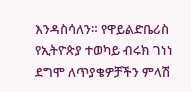እንዳስሳለን። የዋይልድቤሪስ የኢትዮጵያ ተወካይ ብሩክ ገነነ ደግሞ ለጥያቄዎቻችን ምላሽ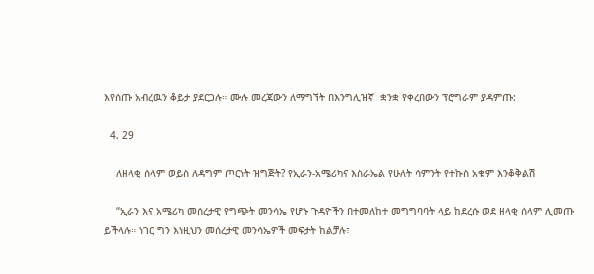እየሰጡ አብረዉን ቆይታ ያደርጋሉ። ሙሉ መረጃውን ለማግኘት በእንግሊዝኛ  ቋንቋ የቀረበውን ፕሮግራም ያዳምጡ:

  4. 29

    ለዘላቂ ሰላም ወይስ ለዳግም ጦርነት ዝግጅት? የኢራን-አሜሪካና እስራኤል የሁለት ሳምንት የተኩስ አቁም እንቆቅልሽ

    “ኢራን እና አሜሪካ መሰረታዊ የግጭት መንሳኤ የሆኑ ጉዳዮችን በተመለከተ መግግባባት ላይ ከደረሱ ወደ ዘላቂ ሰላም ሊመጡ ይችላሉ። ነገር ግን እነዚህን መሰረታዊ መንሳኤዎች መፍታት ከልቻሉ፣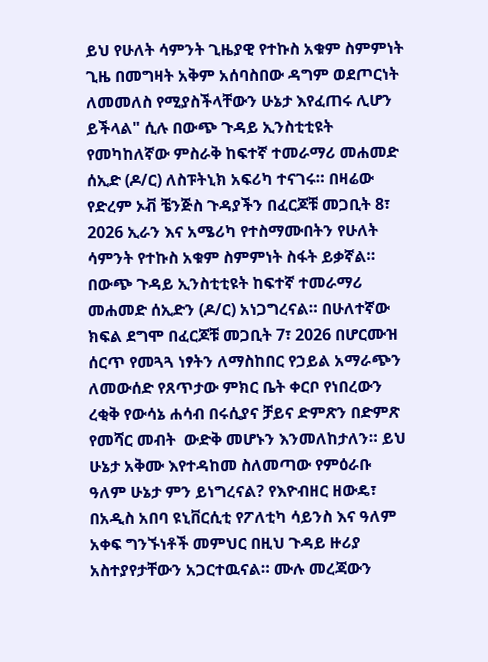ይህ የሁለት ሳምንት ጊዜያዊ የተኩስ አቁም ስምምነት ጊዜ በመግዛት አቅም አሰባስበው ዳግም ወደጦርነት ለመመለስ የሚያስችላቸውን ሁኔታ እየፈጠሩ ሊሆን ይችላል" ሲሉ በውጭ ጉዳይ ኢንስቲቲዩት የመካከለኛው ምስራቅ ከፍተኛ ተመራማሪ መሐመድ ሰኢድ (ዶ/ር) ለስፑትኒክ አፍሪካ ተናገሩ። በዛሬው የድረም ኦቭ ቼንጅስ ጉዳያችን በፈርጆቹ መጋቢት 8፣ 2026 ኢራን እና አሜሪካ የተስማሙበትን የሁለት ሳምንት የተኩስ አቁም ስምምነት ስፋት ይቃኛል። በውጭ ጉዳይ ኢንስቲቲዩት ከፍተኛ ተመራማሪ መሐመድ ሰኢድን (ዶ/ር) አነጋግረናል። በሁለተኛው ክፍል ደግሞ በፈርጆቹ መጋቢት 7፣ 2026 በሆርሙዝ ሰርጥ የመጓጓ ነፃትን ለማስከበር የኃይል አማራጭን ለመውሰድ የጸጥታው ምክር ቤት ቀርቦ የነበረውን ረቂቅ የውሳኔ ሐሳብ በሩሲያና ቻይና ድምጽን በድምጽ የመሻር መብት  ውድቅ መሆኑን እንመለከታለን። ይህ ሁኔታ አቅሙ እየተዳከመ ስለመጣው የምዕራቡ ዓለም ሁኔታ ምን ይነግረናል? የእዮብዘር ዘውዴ፣ በአዲስ አበባ ዩኒቨርሲቲ የፖለቲካ ሳይንስ እና ዓለም አቀፍ ግንኙነቶች መምህር በዚህ ጉዳይ ዙሪያ አስተያየታቸውን አጋርተዉናል። ሙሉ መረጃውን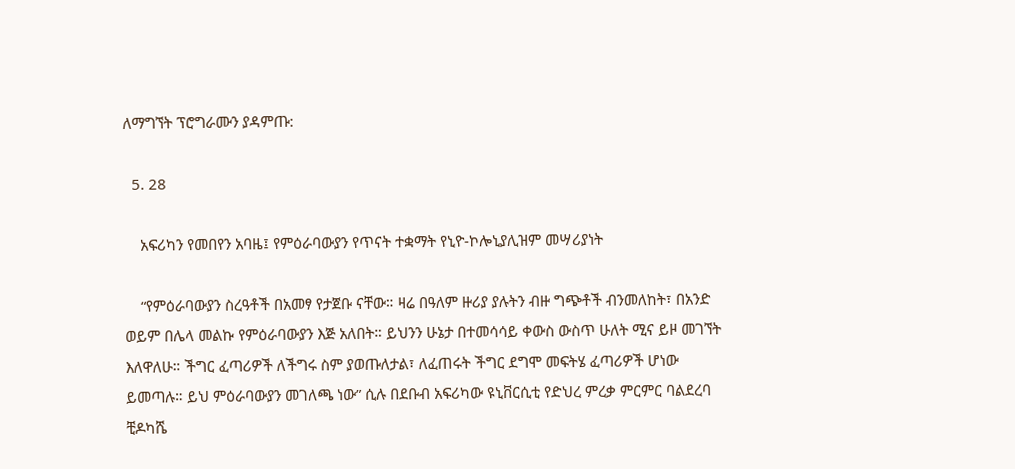ለማግኘት ፕሮግራሙን ያዳምጡ:

  5. 28

    አፍሪካን የመበየን አባዜ፤ የምዕራባውያን የጥናት ተቋማት የኒዮ-ኮሎኒያሊዝም መሣሪያነት

    “የምዕራባውያን ስረዓቶች በአመፃ የታጀቡ ናቸው። ዛሬ በዓለም ዙሪያ ያሉትን ብዙ ግጭቶች ብንመለከት፣ በአንድ ወይም በሌላ መልኩ የምዕራባውያን እጅ አለበት። ይህንን ሁኔታ በተመሳሳይ ቀውስ ውስጥ ሁለት ሚና ይዞ መገኘት እለዋለሁ። ችግር ፈጣሪዎች ለችግሩ ስም ያወጡለታል፣ ለፈጠሩት ችግር ደግሞ መፍትሄ ፈጣሪዎች ሆነው ይመጣሉ። ይህ ምዕራባውያን መገለጫ ነው” ሲሉ በደቡብ አፍሪካው ዩኒቨርሲቲ የድህረ ምረቃ ምርምር ባልደረባ ቺዶካሼ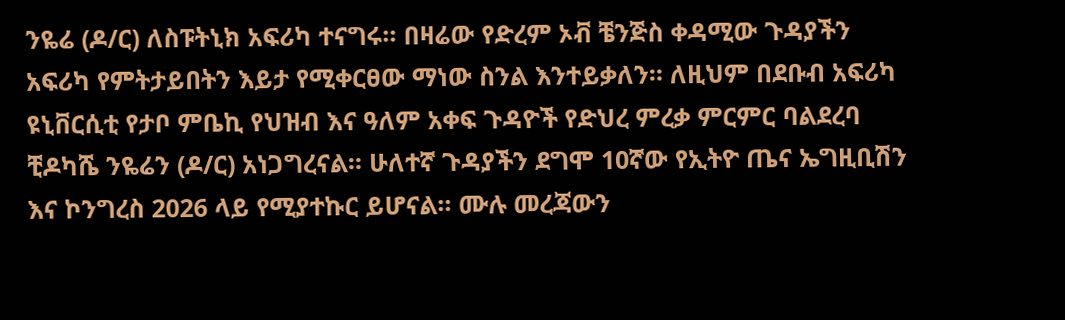ንዬሬ (ዶ/ር) ለስፑትኒክ አፍሪካ ተናግሩ። በዛሬው የድረም ኦቭ ቼንጅስ ቀዳሚው ጉዳያችን አፍሪካ የምትታይበትን እይታ የሚቀርፀው ማነው ስንል እንተይቃለን። ለዚህም በደቡብ አፍሪካ ዩኒቨርሲቲ የታቦ ምቤኪ የህዝብ እና ዓለም አቀፍ ጉዳዮች የድህረ ምረቃ ምርምር ባልደረባ ቺዶካሼ ንዬሬን (ዶ/ር) አነጋግረናል። ሁለተኛ ጉዳያችን ደግሞ 10ኛው የኢትዮ ጤና ኤግዚቢሽን እና ኮንግረስ 2026 ላይ የሚያተኩር ይሆናል። ሙሉ መረጃውን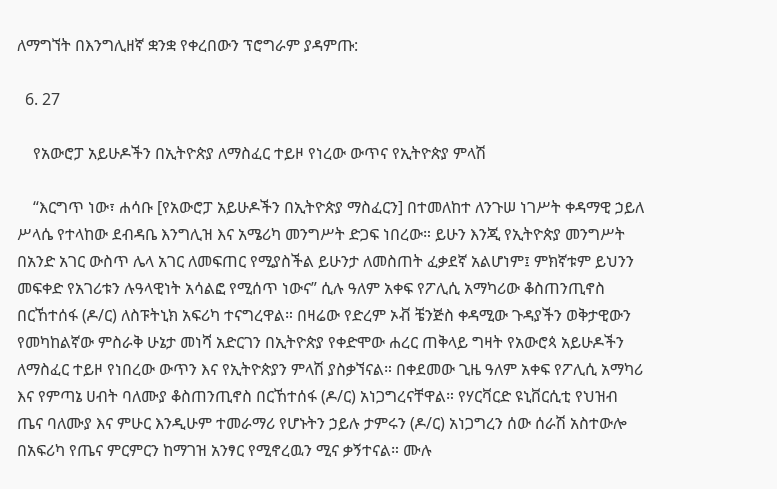ለማግኘት በእንግሊዘኛ ቋንቋ የቀረበውን ፕሮግራም ያዳምጡ:

  6. 27

    የአውሮፓ አይሁዶችን በኢትዮጵያ ለማስፈር ተይዞ የነረው ውጥና የኢትዮጵያ ምላሽ

    “እርግጥ ነው፣ ሐሳቡ [የአውሮፓ አይሁዶችን በኢትዮጵያ ማስፈርን] በተመለከተ ለንጉሠ ነገሥት ቀዳማዊ ኃይለ ሥላሴ የተላከው ደብዳቤ እንግሊዝ እና አሜሪካ መንግሥት ድጋፍ ነበረው። ይሁን እንጂ የኢትዮጵያ መንግሥት በአንድ አገር ውስጥ ሌላ አገር ለመፍጠር የሚያስችል ይሁንታ ለመስጠት ፈቃደኛ አልሆነም፤ ምክኛቱም ይህንን መፍቀድ የአገሪቱን ሉዓላዊነት አሳልፎ የሚሰጥ ነውና” ሲሉ ዓለም አቀፍ የፖሊሲ አማካሪው ቆስጠንጢኖስ በርኸተሰፋ (ዶ/ር) ለስፑትኒክ አፍሪካ ተናግረዋል። በዛሬው የድረም ኦቭ ቼንጅስ ቀዳሚው ጉዳያችን ወቅታዊውን የመካከልኛው ምስራቅ ሁኔታ መነሻ አድርገን በኢትዮጵያ የቀድሞው ሐረር ጠቅላይ ግዛት የአውሮጳ አይሁዶችን ለማስፈር ተይዞ የነበረው ውጥን እና የኢትዮጵያን ምላሽ ያስቃኘናል። በቀደመው ጊዜ ዓለም አቀፍ የፖሊሲ አማካሪ እና የምጣኔ ሀብት ባለሙያ ቆስጠንጢኖስ በርኸተሰፋ (ዶ/ር) አነጋግረናቸዋል። የሃርቫርድ ዩኒቨርሲቲ የህዝብ ጤና ባለሙያ እና ምሁር እንዲሁም ተመራማሪ የሆኑትን ኃይሉ ታምሩን (ዶ/ር) አነጋግረን ሰው ሰራሽ አስተውሎ በአፍሪካ የጤና ምርምርን ከማገዝ አንፃር የሚኖረዉን ሚና ቃኝተናል። ሙሉ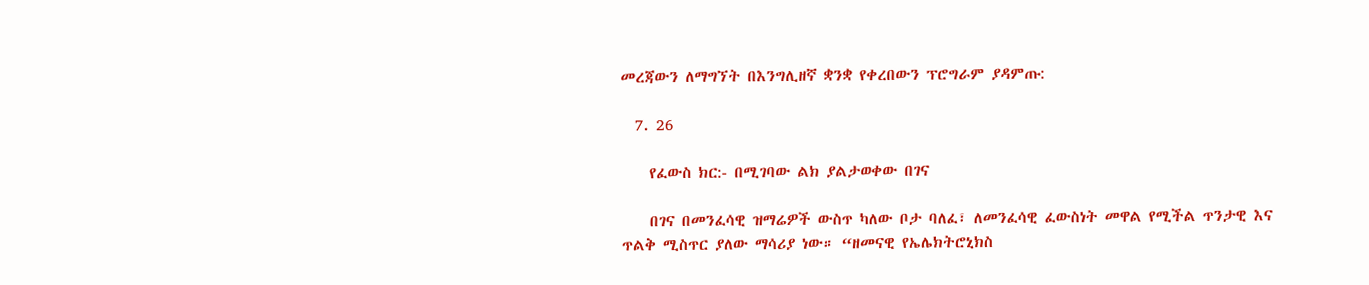መረጃውን ለማግኘት በእንግሊዘኛ ቋንቋ የቀረበውን ፕሮግራም ያዳምጡ:

  7. 26

    የፈውስ ክር:- በሚገባው ልክ ያልታወቀው በገና

    በገና በመንፈሳዊ ዝማሬዎች ውስጥ ካለው ቦታ ባለፈ፣ ለመንፈሳዊ ፈውስነት መዋል የሚችል ጥንታዊ እና ጥልቅ ሚስጥር ያለው ማሳሪያ ነው። “ዘመናዊ የኤሌክትሮኒክስ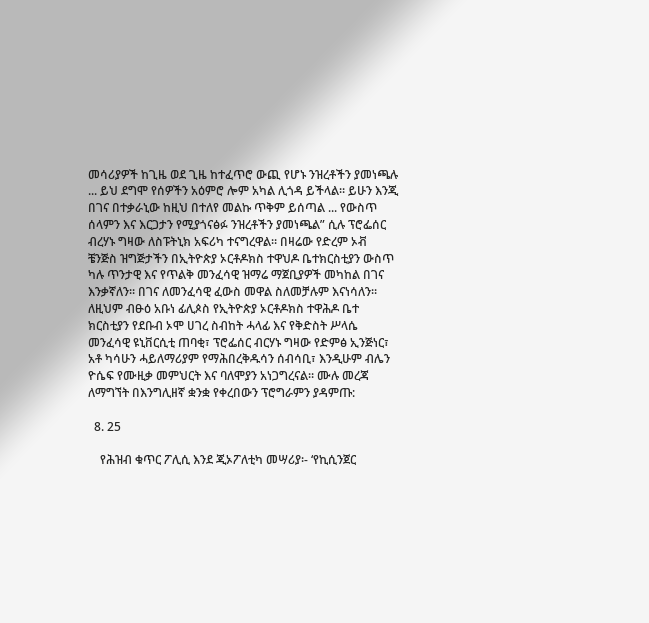መሳሪያዎች ከጊዜ ወደ ጊዜ ከተፈጥሮ ውጪ የሆኑ ንዝረቶችን ያመነጫሉ ... ይህ ደግሞ የሰዎችን አዕምሮ ሎም አካል ሊጎዳ ይችላል። ይሁን እንጂ በገና በተቃራኒው ከዚህ በተለየ መልኩ ጥቅም ይሰጣል ... የውስጥ ሰላምን እና እርጋታን የሚያጎናፅፉ ንዝረቶችን ያመነጫል” ሲሉ ፕሮፌሰር ብረሃኑ ግዛው ለስፑትኒክ አፍሪካ ተናግረዋል። በዛሬው የድረም ኦቭ ቼንጅስ ዝግጅታችን በኢትዮጵያ ኦርቶዶክስ ተዋህዶ ቤተክርስቲያን ውስጥ ካሉ ጥንታዊ እና የጥልቅ መንፈሳዊ ዝማሬ ማጀቢያዎች መካከል በገና እንቃኛለን። በገና ለመንፈሳዊ ፈውስ መዋል ስለመቻሉም እናነሳለን። ለዚህም ብፁዕ አቡነ ፊሊጶስ የኢትዮጵያ ኦርቶዶክስ ተዋሕዶ ቤተ ክርስቲያን የደቡብ ኦሞ ሀገረ ስብከት ሓላፊ እና የቅድስት ሥላሴ መንፈሳዊ ዩኒቨርሲቲ ጠባቂ፣ ፕሮፌሰር ብርሃኑ ግዛው የድምፅ ኢንጅነር፣ አቶ ካሳሁን ሓይለማሪያም የማሕበረቅዱሳን ሰብሳቢ፣ እንዲሁም ብሌን ዮሴፍ የሙዚቃ መምህርት እና ባለሞያን አነጋግረናል። ሙሉ መረጃ ለማግኘት በእንግሊዘኛ ቋንቋ የቀረበውን ፕሮግራምን ያዳምጡ:

  8. 25

    የሕዝብ ቁጥር ፖሊሲ እንደ ጂኦፖለቲካ መሣሪያ፡- ‘የኪሲንጀር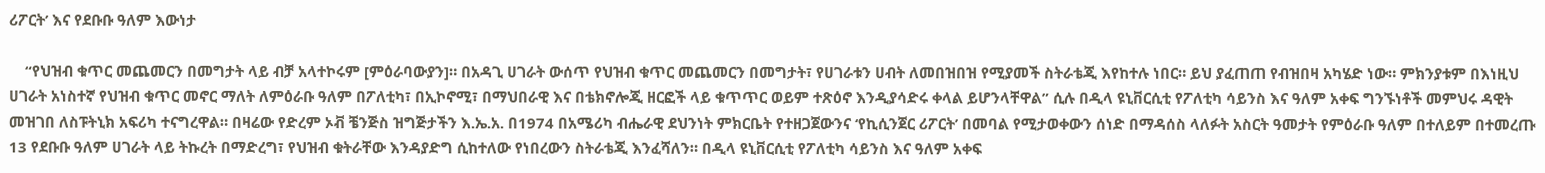ሪፖርት’ እና የደቡቡ ዓለም እውነታ

    “የህዝብ ቁጥር መጨመርን በመግታት ላይ ብቻ አላተኮሩም [ምዕራባውያን]። በአዳጊ ሀገራት ውሰጥ የህዝብ ቁጥር መጨመርን በመግታት፣ የሀገራቱን ሀብት ለመበዝበዝ የሚያመች ስትራቴጂ እየከተሉ ነበር። ይህ ያፈጠጠ የብዝበዛ አካሄድ ነው። ምክንያቱም በእነዚህ ሀገራት አነስተኛ የህዝብ ቁጥር መኖር ማለት ለምዕራቡ ዓለም በፖለቲካ፣ በኢኮኖሚ፣ በማህበራዊ እና በቴክኖሎጂ ዘርፎች ላይ ቁጥጥር ወይም ተጽዕኖ እንዲያሳድሩ ቀላል ይሆንላቸዋል” ሲሉ በዲላ ዩኒቨርሲቲ የፖለቲካ ሳይንስ እና ዓለም አቀፍ ግንኙነቶች መምህሩ ዳዊት መዝገበ ለስፑትኒክ አፍሪካ ተናግረዋል። በዛሬው የድረም ኦቭ ቼንጅስ ዝግጅታችን እ.ኤ.አ. በ1974 በአሜሪካ ብሔራዊ ደህንነት ምክርቤት የተዘጋጀውንና ‘የኪሲንጀር ሪፖርት’ በመባል የሚታወቀውን ሰነድ በማዳሰስ ላለፉት አስርት ዓመታት የምዕራቡ ዓለም በተለይም በተመረጡ 13 የደቡቡ ዓለም ሀገራት ላይ ትኩረት በማድረግ፣ የህዝብ ቁትራቸው እንዳያድግ ሲከተለው የነበረውን ስትራቴጂ እንፈሻለን። በዲላ ዩኒቨርሲቲ የፖለቲካ ሳይንስ እና ዓለም አቀፍ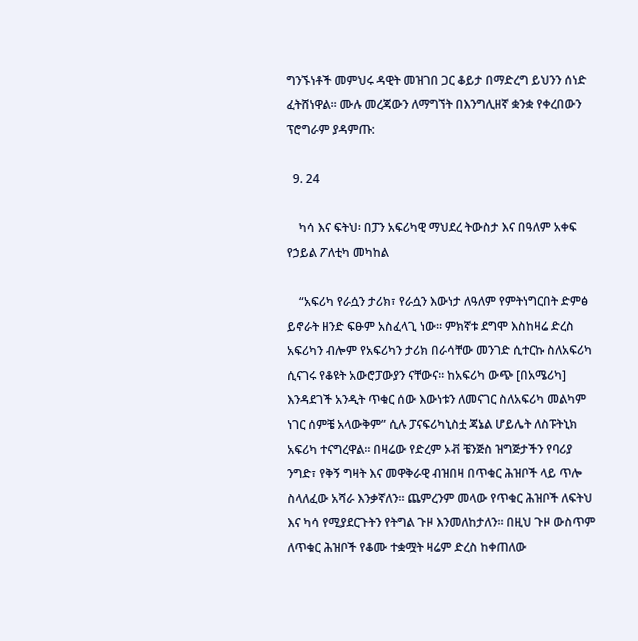ግንኙነቶች መምህሩ ዳዊት መዝገበ ጋር ቆይታ በማድረግ ይህንን ሰነድ ፈትሸነዋል። ሙሉ መረጃውን ለማግኘት በእንግሊዘኛ ቋንቋ የቀረበውን ፕሮግራም ያዳምጡ:

  9. 24

    ካሳ እና ፍትህ፡ በፓን አፍሪካዊ ማህደረ ትውስታ እና በዓለም አቀፍ የኃይል ፖለቲካ መካከል

    “አፍሪካ የራሷን ታሪክ፣ የራሷን እውነታ ለዓለም የምትነግርበት ድምፅ ይኖራት ዘንድ ፍፁም አስፈላጊ ነው። ምክኛቱ ደግሞ እስከዛሬ ድረስ አፍሪካን ብሎም የአፍሪካን ታሪክ በራሳቸው መንገድ ሲተርኩ ስለአፍሪካ ሲናገሩ የቆዩት አውሮፓውያን ናቸውና። ከአፍሪካ ውጭ [በአሜሪካ] እንዳደገች አንዲት ጥቁር ሰው እውነቱን ለመናገር ስለአፍሪካ መልካም ነገር ሰምቼ አላውቅም” ሲሉ ፓናፍሪካኒስቷ ጃኔል ሆይሌት ለስፑትኒክ አፍሪካ ተናግረዋል። በዛሬው የድረም ኦቭ ቼንጅስ ዝግጅታችን የባሪያ ንግድ፣ የቅኝ ግዛት እና መዋቅራዊ ብዝበዛ በጥቁር ሕዝቦች ላይ ጥሎ ስላለፈው አሻራ እንቃኛለን። ጨምረንም መላው የጥቁር ሕዝቦች ለፍትህ እና ካሳ የሚያደርጉትን የትግል ጉዞ እንመለከታለን። በዚህ ጉዞ ውስጥም ለጥቁር ሕዝቦች የቆሙ ተቋሟት ዛሬም ድረስ ከቀጠለው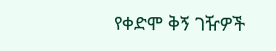የቀድሞ ቅኝ ገዥዎች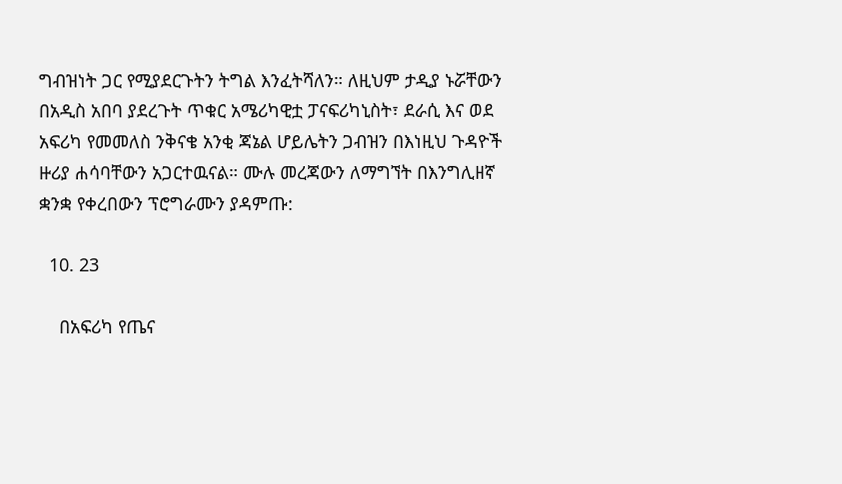ግብዝነት ጋር የሚያደርጉትን ትግል እንፈትሻለን። ለዚህም ታዲያ ኑሯቸውን በአዲስ አበባ ያደረጉት ጥቁር አሜሪካዊቷ ፓናፍሪካኒስት፣ ደራሲ እና ወደ አፍሪካ የመመለስ ንቅናቄ አንቂ ጃኔል ሆይሌትን ጋብዝን በእነዚህ ጉዳዮች ዙሪያ ሐሳባቸውን አጋርተዉናል። ሙሉ መረጃውን ለማግኘት በእንግሊዘኛ ቋንቋ የቀረበውን ፕሮግራሙን ያዳምጡ:

  10. 23

    በአፍሪካ የጤና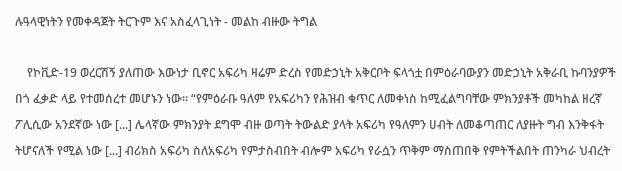ሉዓላዊነትን የመቀዳጀት ትርጉም እና አስፈላጊነት - መልከ ብዙው ትግል

    የኮቪድ-19 ወረርሽኝ ያለጠው እውነታ ቢኖር አፍሪካ ዛሬም ድረስ የመድኃኒት አቅርቦት ፍላጎቷ በምዕራባውያን መድኃኒት አቅራቢ ኩባንያዎች በጎ ፈቃድ ላይ የተመሰረተ መሆኑን ነው። “የምዕራቡ ዓለም የአፍሪካን የሕዝብ ቁጥር ለመቀነስ ከሚፈልግባቸው ምክንያቶች መካከል ዘረኛ ፖሊሲው አንደኛው ነው [...] ሌላኛው ምክንያት ደግሞ ብዙ ወጣት ትውልድ ያላት አፍሪካ የዓለምን ሀብት ለመቆጣጠር ለያዙት ግብ እንቅፋት ትሆናለች የሚል ነው [...] ብሪክስ አፍሪካ ስለአፍሪካ የምታስብበት ብሎም አፍሪካ የራሷን ጥቅም ማስጠበቅ የምትችልበት ጠንካራ ህብረት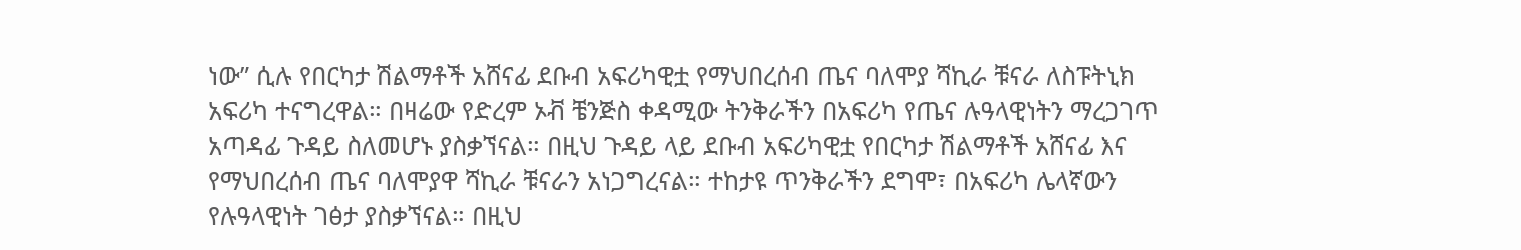ነው” ሲሉ የበርካታ ሽልማቶች አሸናፊ ደቡብ አፍሪካዊቷ የማህበረሰብ ጤና ባለሞያ ሻኪራ ቹናራ ለስፑትኒክ አፍሪካ ተናግረዋል። በዛሬው የድረም ኦቭ ቼንጅስ ቀዳሚው ትንቅራችን በአፍሪካ የጤና ሉዓላዊነትን ማረጋገጥ አጣዳፊ ጉዳይ ስለመሆኑ ያስቃኘናል። በዚህ ጉዳይ ላይ ደቡብ አፍሪካዊቷ የበርካታ ሽልማቶች አሸናፊ እና የማህበረሰብ ጤና ባለሞያዋ ሻኪራ ቹናራን አነጋግረናል። ተከታዩ ጥንቅራችን ደግሞ፣ በአፍሪካ ሌላኛውን የሉዓላዊነት ገፅታ ያስቃኘናል። በዚህ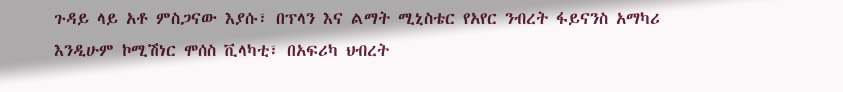ጉዳይ ላይ አቶ ምስጋናው እያሱ፣ በፕላን እና ልማት ሚኒስቴር የአየር ንብረት ፋይናንስ አማካሪ እንዲሁም ኮሚሽነር ሞሰስ ቪላካቲ፣ በአፍሪካ ህብረት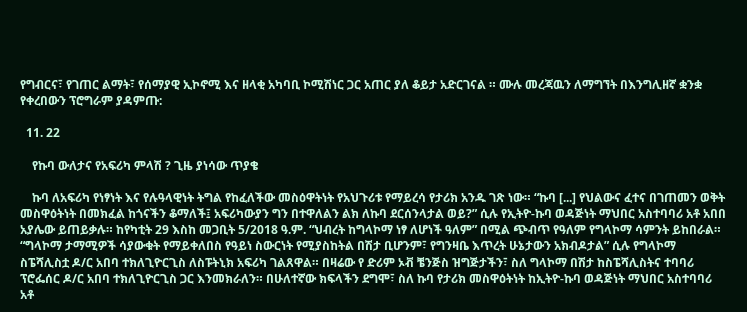የግብርና፣ የገጠር ልማት፣ የሰማያዊ ኢኮኖሚ እና ዘላቂ አካባቢ ኮሚሽነር ጋር አጠር ያለ ቆይታ አድርገናል ። ሙሉ መረጃዉን ለማግኘት በእንግሊዘኛ ቋንቋ የቀረበውን ፕሮግራም ያዳምጡ:

  11. 22

    የኩባ ውለታና የአፍሪካ ምላሽ ? ጊዜ ያነሳው ጥያቄ

    ኩባ ለአፍሪካ የነፃነት እና የሉዓላዊነት ትግል የከፈለችው መስዕዋትነት የአህጉሪቱ የማይረሳ የታሪክ አንዱ ገጽ ነው። “ኩባ [...] የህልውና ፈተና በገጠመን ወቅት መስዋዕትነት በመክፈል ከጎናችን ቆማለች፤ አፍሪካውያን ግን በተዋለልን ልክ ለኩባ ደርሰንላታል ወይ?” ሲሉ የኢትዮ-ኩባ ወዳጅነት ማህበር አስተባባሪ አቶ አበበ አያሌው ይጠይቃሉ። ከየካቲት 29 እስከ መጋቢት 5/2018 ዓ.ም. “ህብረት ከግላኮማ ነፃ ለሆነች ዓለም” በሚል ጭብጥ የዓለም የግላኮማ ሳምንት ይከበራል።  “ግላኮማ ታማሚዎች ሳያውቁት የማይቀለበስ የዓይነ ስውርነት የሚያስከትል በሽታ ቢሆንም፣ የግንዛቤ እጥረት ሁኔታውን አክብዶታል” ሲሉ የግላኮማ ስፔሻሊስቷ ዶ/ር አበባ ተክለጊዮርጊስ ለስፑትኒክ አፍሪካ ገልጸዋል። በዛሬው የ ድሪም ኦቭ ቼንጅስ ዝግጅታችን፣ ስለ ግላኮማ በሽታ ከስፔሻሊስትና ተባባሪ ፕሮፌሰር ዶ/ር አበባ ተክለጊዮርጊስ ጋር እንመክራለን። በሁለተኛው ክፍላችን ደግሞ፣ ስለ ኩባ የታሪክ መስዋዕትነት ከኢትዮ-ኩባ ወዳጅነት ማህበር አስተባባሪ አቶ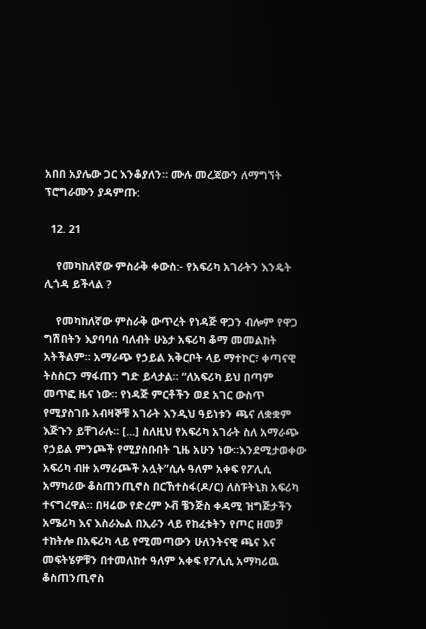አበበ አያሌው ጋር እንቆያለን። ሙሉ መረጃውን ለማግኘት ፕሮግራሙን ያዳምጡ:

  12. 21

    የመካከለኛው ምስራቅ ቀውስ:- የአፍሪካ አገራትን እንዴት ሊጎዳ ይችላል ?

    የመካከለኛው ምስራቅ ውጥረት የነዳጅ ዋጋን ብሎም የዋጋ ግሽበትን እያባባሰ ባለብት ሁኔታ አፍሪካ ቆማ መመልከት አትችልም። አማራጭ የኃይል አቅርቦት ላይ ማተኮር፣ ቀጣናዊ ትስስርን ማፋጠን ግድ ይላታል። “ለአፍሪካ ይህ በጣም መጥፎ ዜና ነው። የነዳጅ ምርቶችን ወደ አገር ውስጥ የሚያስገቡ አብዛኞቹ አገራት እንዲህ ዓይነቱን ጫና ለቋቋም እጅጉን ይቸገራሉ። [...] ስለዚህ የአፍሪካ አገራት ስለ አማራጭ የኃይል ምንጮች የሚያስቡበት ጊዜ አሁን ነው።እንደሚታወቀው አፍሪካ ብዙ አማራጮች አሏት”ሲሉ ዓለም አቀፍ የፖሊሲ አማካሪው ቆስጠንጢኖስ በርኸተስፋ(ዶ/ር) ለስፑትኒክ አፍሪካ ተናግረዋል። በዛሬው የድረም ኦቭ ቼንጅስ ቀዳሚ ዝግጅታችን አሜሪካ እና እስራኤል በኢራን ላይ የከፈቱትን የጦር ዘመቻ ተከትሎ በአፍሪካ ላይ የሚመጣውን ሁለንትናዊ ጫና እና መፍትሄዎቹን በተመለከተ ዓለም አቀፍ የፖሊሲ አማካሪዉ ቆስጠንጢኖስ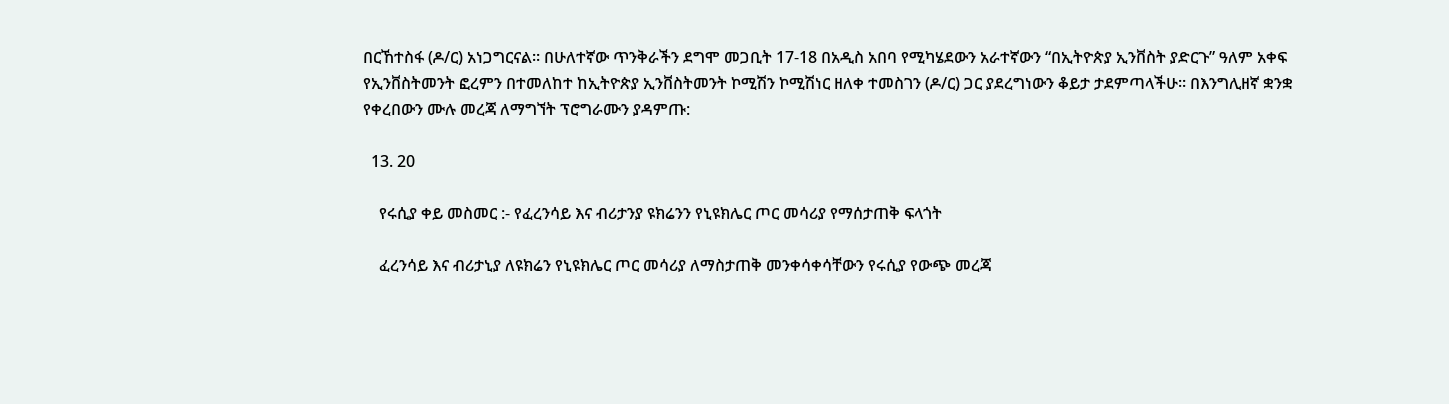በርኸተስፋ (ዶ/ር) አነጋግርናል። በሁለተኛው ጥንቅራችን ደግሞ መጋቢት 17-18 በአዲስ አበባ የሚካሄደውን አራተኛውን “በኢትዮጵያ ኢንቨስት ያድርጉ” ዓለም አቀፍ የኢንቨስትመንት ፎረምን በተመለከተ ከኢትዮጵያ ኢንቨስትመንት ኮሚሽን ኮሚሽነር ዘለቀ ተመስገን (ዶ/ር) ጋር ያደረግነውን ቆይታ ታደምጣላችሁ። በእንግሊዘኛ ቋንቋ የቀረበውን ሙሉ መረጃ ለማግኘት ፕሮግራሙን ያዳምጡ:

  13. 20

    የሩሲያ ቀይ መስመር :- የፈረንሳይ እና ብሪታንያ ዩክሬንን የኒዩክሌር ጦር መሳሪያ የማሰታጠቅ ፍላጎት

    ፈረንሳይ እና ብሪታኒያ ለዩክሬን የኒዩክሌር ጦር መሳሪያ ለማስታጠቅ መንቀሳቀሳቸውን የሩሲያ የውጭ መረጃ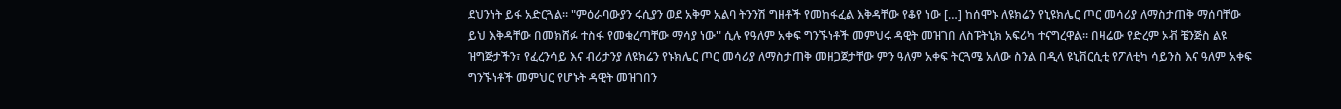ደህንነት ይፋ አድርጓል። "ምዕራባውያን ሩሲያን ወደ አቅም አልባ ትንንሽ ግዘቶች የመከፋፈል እቅዳቸው የቆየ ነው […] ከሰሞኑ ለዩክሬን የኒዩክሌር ጦር መሳሪያ ለማስታጠቅ ማሰባቸው ይህ እቅዳቸው በመክሸፉ ተስፋ የመቁረጣቸው ማሳያ ነው" ሲሉ የዓለም አቀፍ ግንኙነቶች መምህሩ ዳዊት መዝገበ ለስፑትኒክ አፍሪካ ተናግረዋል። በዛሬው የድረም ኦቭ ቼንጅስ ልዩ ዝግጅታችን፣ የፈረንሳይ እና ብሪታንያ ለዩክሬን የኑክሌር ጦር መሳሪያ ለማስታጠቅ መዘጋጀታቸው ምን ዓለም አቀፍ ትርጓሜ አለው ስንል በዲላ ዩኒቨርሲቲ የፖለቲካ ሳይንስ እና ዓለም አቀፍ ግንኙነቶች መምህር የሆኑት ዳዊት መዝገበን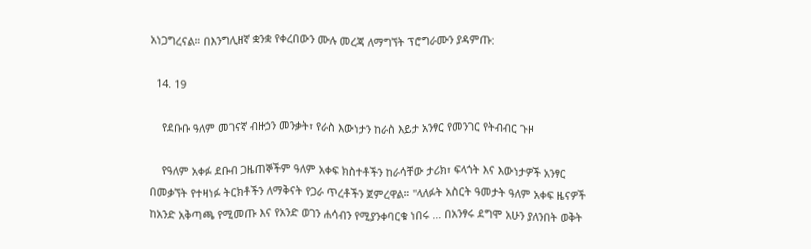አነጋግረናል። በእንግሊዘኛ ቋንቋ የቀረበውን ሙሉ መረጃ ለማግኘት ፕሮግራሙን ያዳምጡ:

  14. 19

    የደቡቡ ዓለም መገናኛ ብዙኃን መንቃት፣ የራስ እውነታን ከራስ እይታ አንፃር የመንገር የትብብር ጉዞ

    የዓለም አቀፉ ደቡብ ጋዜጠኞችም ዓለም አቀፍ ክስተቶችን ከራሳቸው ታሪክ፣ ፍላጎት እና እውነታዎች አንፃር በመቃኘት የተዛነፉ ትርክቶችን ለማቅናት የጋራ ጥረቶችን ጀምረዋል። "ላለፉት አስርት ዓመታት ዓለም አቀፍ ዜናዎች ከአንድ አቅጣጫ የሚመጡ እና የአንድ ወገን ሐሳብን የሚያንቀባርቁ ነበሩ … በአንፃሩ ደግሞ አሁን ያለንበት ወቅት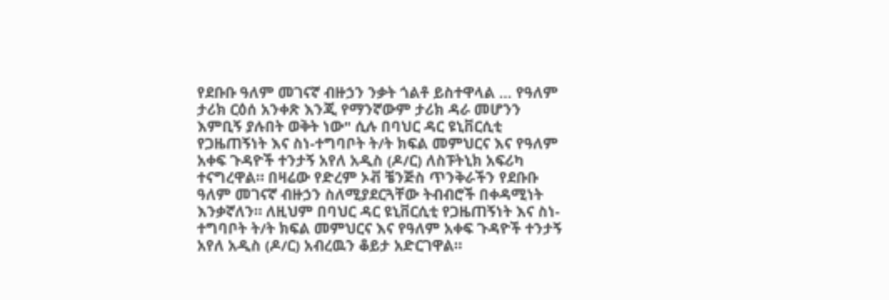የደቡቡ ዓለም መገናኛ ብዙኃን ንቃት ጎልቶ ይስተዋላል … የዓለም ታሪክ ርዕሰ አንቀጽ እንጂ የማንኛውም ታሪክ ዳራ መሆንን እምቢኝ ያሉበት ወቅት ነው" ሲሉ በባህር ዳር ዩኒቨርሲቲ የጋዜጠኝነት እና ስነ-ተግባቦት ት/ት ክፍል መምህርና እና የዓለም አቀፍ ጉዳዮች ተንታኝ አየለ አዲስ (ዶ/ር) ለስፑትኒክ አፍሪካ ተናግረዋል። በዛሬው የድረም ኦቭ ቼንጅስ ጥንቅራችን የደቡቡ ዓለም መገናኛ ብዙኃን ስለሚያደርጓቸው ትብብሮች በቀዳሚነት እንቃኛለን። ለዚህም በባህር ዳር ዩኒቨርሲቲ የጋዜጠኝነት እና ስነ-ተግባቦት ት/ት ክፍል መምህርና እና የዓለም አቀፍ ጉዳዮች ተንታኝ አየለ አዲስ (ዶ/ር) አብረዉን ቆይታ አድርገዋል።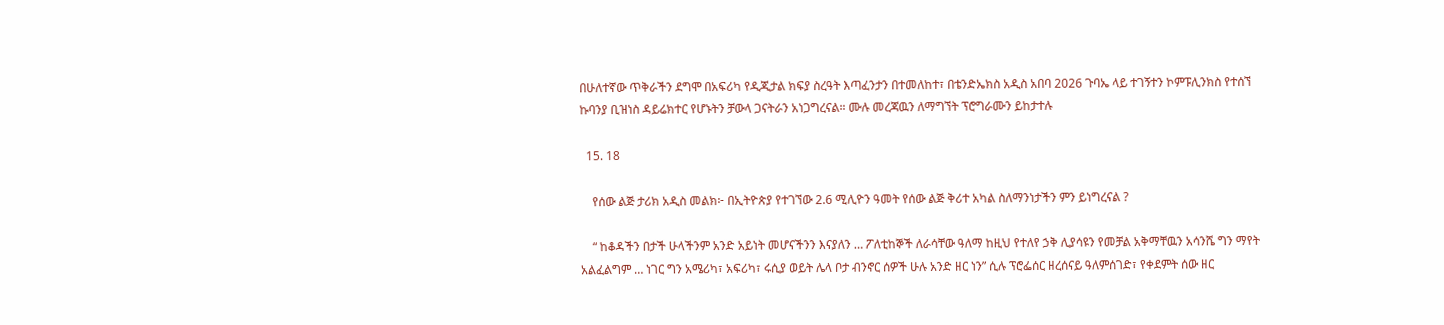በሁለተኛው ጥቅራችን ደግሞ በአፍሪካ የዲጂታል ክፍያ ስረዓት እጣፈንታን በተመለከተ፣ በቴንድኤክስ አዲስ አበባ 2026 ጉባኤ ላይ ተገኝተን ኮምፑሊንክስ የተሰኘ ኩባንያ ቢዝነስ ዳይሬክተር የሆኑትን ቻውላ ጋናትራን አነጋግረናል። ሙሉ መረጃዉን ለማግኘት ፕሮግራሙን ይከታተሉ

  15. 18

    የሰው ልጅ ታሪክ አዲስ መልክ፦ በኢትዮጵያ የተገኘው 2.6 ሚሊዮን ዓመት የሰው ልጅ ቅሪተ አካል ስለማንነታችን ምን ይነግረናል ?

    “ ከቆዳችን በታች ሁላችንም አንድ አይነት መሆናችንን እናያለን … ፖለቲከኞች ለራሳቸው ዓለማ ከዚህ የተለየ ኃቅ ሊያሳዩን የመቻል አቅማቸዉን አሳንሼ ግን ማየት አልፈልግም … ነገር ግን አሜሪካ፣ አፍሪካ፣ ሩሲያ ወይት ሌላ ቦታ ብንኖር ሰዎች ሁሉ አንድ ዘር ነን” ሲሉ ፕሮፌሰር ዘረሰናይ ዓለምሰገድ፣ የቀደምት ሰው ዘር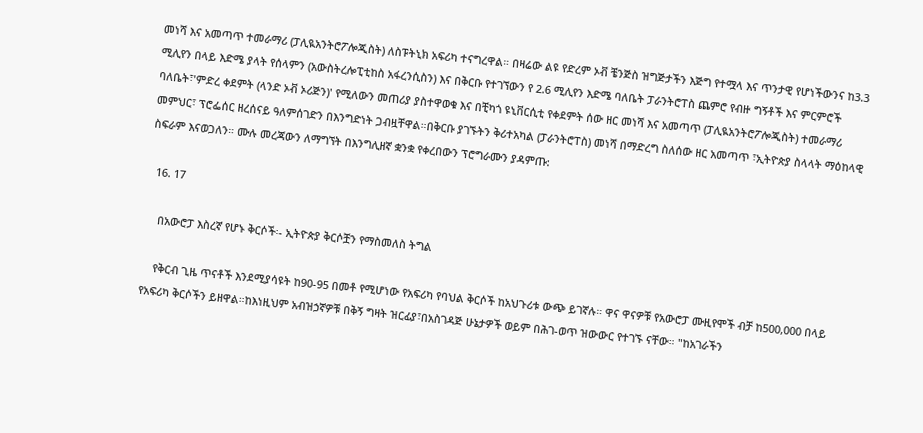መነሻ እና አመጣጥ ተመራማሪ (ፓሊዪአንትሮፖሎጂስት) ለስፑትኒክ አፍሪካ ተናግረዋል። በዛሬው ልዩ የድረም ኦቭ ቼንጅስ ዝግጅታችን እጅግ የተሟላ እና ጥንታዊ የሆነችውንና ከ3.3 ሚሊየን በላይ እድሜ ያላት የሰላምን (አውስትረሎፒቲከስ አፋረንሲስን) እና በቅርቡ የተገኘውን የ 2.6 ሚሊየን እድሜ ባለቤት ፓራንትሮፐስ ጨምሮ የብዙ ግኝቶች እና ምርምሮች ባለቤት፣'ምድረ ቀደምት (ላንድ ኦቭ ኦሪጅን)' የሚለውን መጠሪያ ያስተዋወቁ እና በቺካጎ ዩኒቨርሲቲ የቀደምት ሰው ዘር መነሻ እና አመጣጥ (ፓሊዪአንትሮፖሎጂስት) ተመራማሪ መምህር፣ ፕሮፌሰር ዘረሰናይ ዓለምሰገድን በእንግድነት ጋብዟቸዋል።በቅርቡ ያገኙትን ቅሪተአካል (ፓራንትሮፐስ) መነሻ በማድረግ ስለሰው ዘር አመጣጥ ፣ኢትዮጵያ ስላላት ማዕከላዊ ስፍራም እናወጋለን። ሙሉ መረጃውን ለማግኘት በእንግሊዘኛ ቋንቋ የቀረበውን ፕሮግራሙን ያዳምጡ:

  16. 17

    በአውሮፓ እስረኛ የሆኑ ቅርሶች፡- ኢትዮጵያ ቅርሶቿን የማስመለስ ትግል

    የቅርብ ጊዜ ጥናቶች እንደሚያሳዩት ከ90-95 በመቶ የሚሆነው የአፍሪካ የባህል ቅርሶች ከአህጉሪቱ ውጭ ይገኛሉ። ዋና ዋናዎቹ የአውሮፓ ሙዚየሞች ብቻ ከ500,000 በላይ የአፍሪካ ቅርሶችን ይዘዋል።ከእነዚህም አብዝኃኛዎቹ በቅኝ ግዛት ዝርፊያ፣በአስገዳጅ ሁኔታዎች ወይም በሕገ-ወጥ ዝውውር የተገኙ ናቸው። "ከአገራችን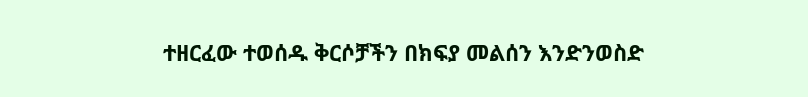ተዘርፈው ተወሰዱ ቅርሶቻችን በክፍያ መልሰን እንድንወስድ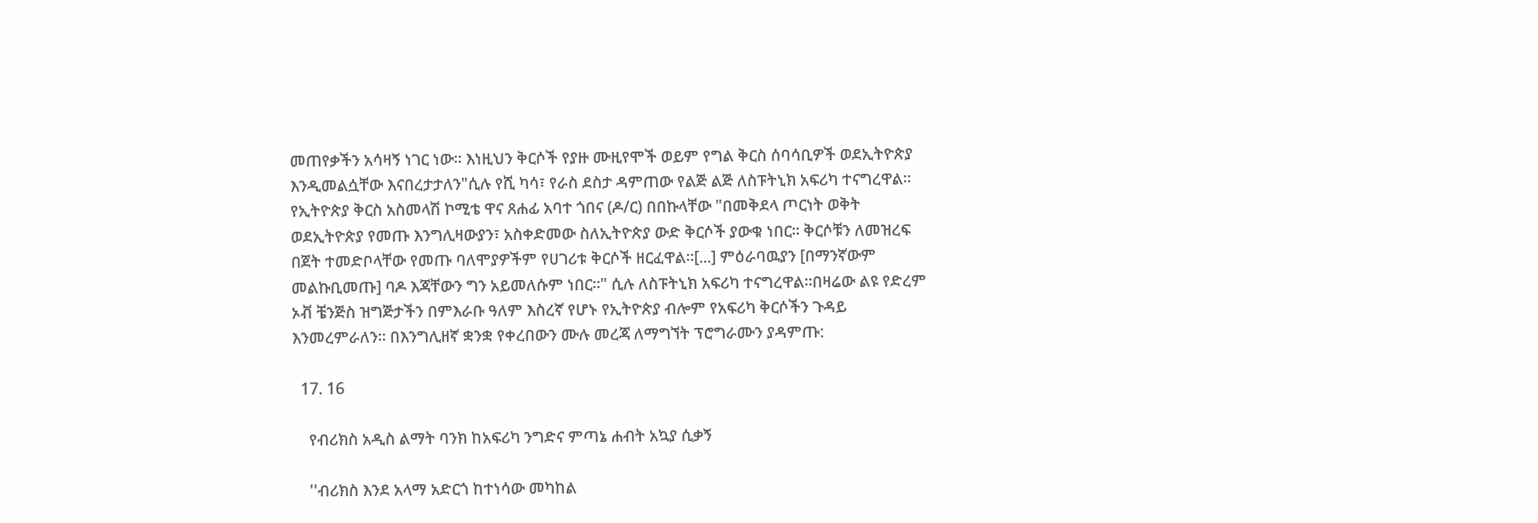መጠየቃችን አሳዛኝ ነገር ነው። እነዚህን ቅርሶች የያዙ ሙዚየሞች ወይም የግል ቅርስ ሰባሳቢዎች ወደኢትዮጵያ እንዲመልሷቸው እናበረታታለን"ሲሉ የሺ ካሳ፣ የራስ ደስታ ዳምጠው የልጅ ልጅ ለስፑትኒክ አፍሪካ ተናግረዋል። የኢትዮጵያ ቅርስ አስመላሽ ኮሚቴ ዋና ጸሐፊ አባተ ጎበና (ዶ/ር) በበኩላቸው "በመቅደላ ጦርነት ወቅት ወደኢትዮጵያ የመጡ እንግሊዛውያን፣ አስቀድመው ስለኢትዮጵያ ውድ ቅርሶች ያውቁ ነበር። ቅርሶቹን ለመዝረፍ በጀት ተመድቦላቸው የመጡ ባለሞያዎችም የሀገሪቱ ቅርሶች ዘርፈዋል።[...] ምዕራባዉያን [በማንኛውም መልኩቢመጡ] ባዶ እጃቸውን ግን አይመለሱም ነበር።" ሲሉ ለስፑትኒክ አፍሪካ ተናግረዋል።በዛሬው ልዩ የድረም ኦቭ ቼንጅስ ዝግጅታችን በምእራቡ ዓለም እስረኛ የሆኑ የኢትዮጵያ ብሎም የአፍሪካ ቅርሶችን ጉዳይ እንመረምራለን። በእንግሊዘኛ ቋንቋ የቀረበውን ሙሉ መረጃ ለማግኘት ፕሮግራሙን ያዳምጡ:

  17. 16

    የብሪክስ አዲስ ልማት ባንክ ከአፍሪካ ንግድና ምጣኔ ሐብት አኳያ ሲቃኝ

    ''ብሪክስ እንደ አላማ አድርጎ ከተነሳው መካከል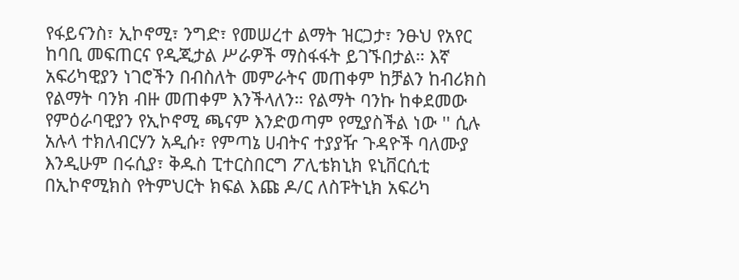የፋይናንስ፣ ኢኮኖሚ፣ ንግድ፣ የመሠረተ ልማት ዝርጋታ፣ ንፁህ የአየር ከባቢ መፍጠርና የዲጂታል ሥራዎች ማስፋፋት ይገኙበታል። እኛ አፍሪካዊያን ነገሮችን በብስለት መምራትና መጠቀም ከቻልን ከብሪክስ የልማት ባንክ ብዙ መጠቀም እንችላለን። የልማት ባንኩ ከቀደመው የምዕራባዊያን የኢኮኖሚ ጫናም እንድወጣም የሚያስችል ነው '' ሲሉ አሉላ ተክለብርሃን አዲሱ፣ የምጣኔ ሀብትና ተያያዥ ጉዳዮች ባለሙያ እንዲሁም በሩሲያ፣ ቅዱስ ፒተርስበርግ ፖሊቴክኒክ ዩኒቨርሲቲ በኢኮኖሚክስ የትምህርት ክፍል እጩ ዶ/ር ለስፑትኒክ አፍሪካ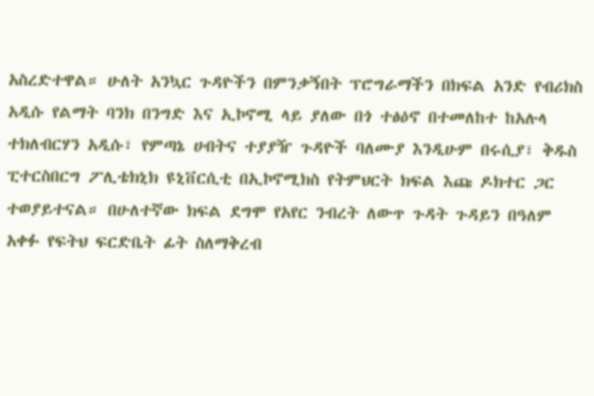አስረድተዋል። ሁለት አንኳር ጉዳዮችን በምንቃኝበት ፕሮግራማችን በክፍል አንድ የብሪክስ አዲሱ የልማት ባንክ በንግድ እና ኢኮኖሚ ላይ ያለው በጎ ተፅዕኖ በተመለከተ ከአሉላ ተክለብርሃን አዲሱ፣ የምጣኔ ሀብትና ተያያዥ ጉዳዮች ባለሙያ እንዲሁም በሩሲያ፣ ቅዱስ ፒተርስበርግ ፖሊቴክኒክ ዩኒቨርሲቲ በኢኮኖሚክስ የትምህርት ክፍል እጩ ዶክተር ጋር ተወያይተናል። በሁለተኛው ክፍል ደግሞ የአየር ንብረት ለውጥ ጉዳት ጉዳይን በዓለም አቀፉ የፍትህ ፍርድቤት ፊት ስለማቅረብ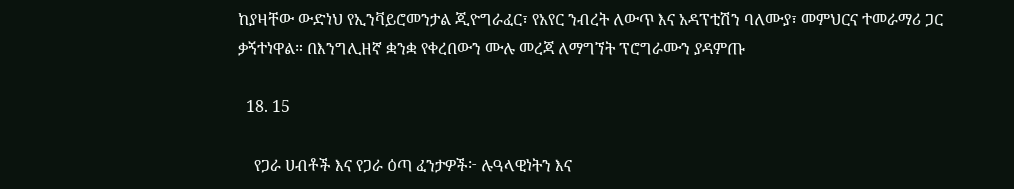ከያዛቸው ውድነህ የኢንቫይሮመንታል ጂዮግራፈር፣ የአየር ንብረት ለውጥ እና አዳፕቲሽን ባለሙያ፣ መምህርና ተመራማሪ ጋር ቃኝተነዋል። በእንግሊዘኛ ቋንቋ የቀረበውን ሙሉ መረጃ ለማግኘት ፕሮግራሙን ያዳምጡ

  18. 15

    የጋራ ሀብቶች እና የጋራ ዕጣ ፈንታዎች፦ ሉዓላዊነትን እና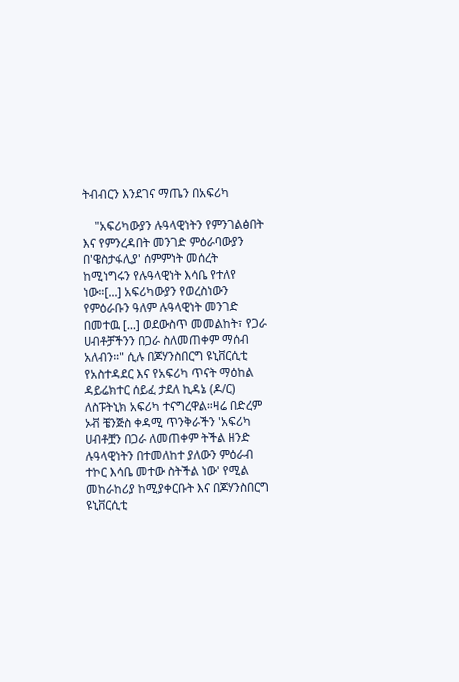ትብብርን እንደገና ማጤን በአፍሪካ

    "አፍሪካውያን ሉዓላዊነትን የምንገልፅበት እና የምንረዳበት መንገድ ምዕራባውያን በ'ዌስታፋሊያ' ሰምምነት መሰረት ከሚነግሩን የሉዓላዊነት እሳቤ የተለየ ነው።[...] አፍሪካውያን የወረስነውን የምዕራቡን ዓለም ሉዓላዊነት መንገድ በመተዉ [...] ወደውስጥ መመልከት፣ የጋራ ሀብቶቻችንን በጋራ ስለመጠቀም ማሰብ አለብን።" ሲሉ በጆሃንስበርግ ዩኒቨርሲቲ የአስተዳደር እና የአፍሪካ ጥናት ማዕከል ዳይሬክተር ሰይፈ ታደለ ኪዳኔ (ዶ/ር) ለስፑትኒክ አፍሪካ ተናግረዋል።ዛሬ በድረም ኦቭ ቼንጅስ ቀዳሚ ጥንቅራችን 'አፍሪካ ሀብቶቿን በጋራ ለመጠቀም ትችል ዘንድ ሉዓላዊነትን በተመለከተ ያለውን ምዕራብ ተኮር እሳቤ መተው ስትችል ነው' የሚል መከራከሪያ ከሚያቀርቡት እና በጆሃንስበርግ ዩኒቨርሲቲ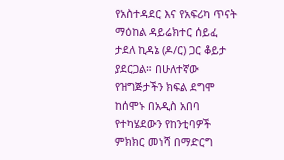የአስተዳደር እና የአፍሪካ ጥናት ማዕከል ዳይሬክተር ሰይፈ ታደለ ኪዳኔ (ዶ/ር) ጋር ቆይታ ያደርጋል። በሁለተኛው የዝግጅታችን ክፍል ደግሞ ከሰሞኑ በአዲስ አበባ የተካሄደውን የከንቲባዎች ምክክር መነሻ በማድርግ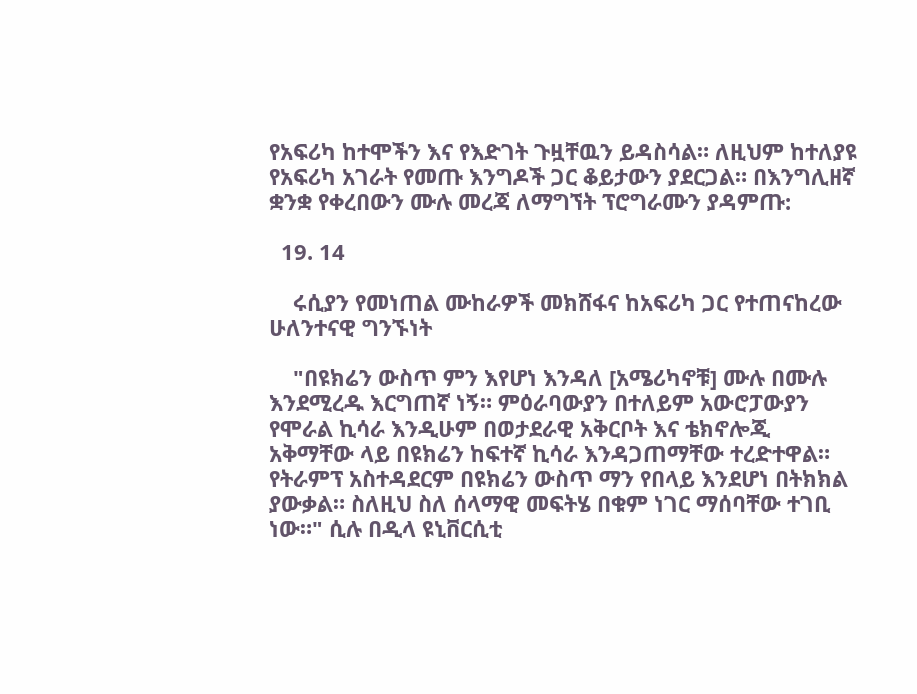የአፍሪካ ከተሞችን እና የእድገት ጉዟቸዉን ይዳስሳል። ለዚህም ከተለያዩ የአፍሪካ አገራት የመጡ እንግዶች ጋር ቆይታውን ያደርጋል። በእንግሊዘኛ ቋንቋ የቀረበውን ሙሉ መረጃ ለማግኘት ፕሮግራሙን ያዳምጡ:

  19. 14

    ሩሲያን የመነጠል ሙከራዎች መክሸፋና ከአፍሪካ ጋር የተጠናከረው ሁለንተናዊ ግንኙነት

    "በዩክሬን ውስጥ ምን እየሆነ እንዳለ [አሜሪካኖቹ] ሙሉ በሙሉ እንደሚረዱ እርግጠኛ ነኝ። ምዕራባውያን በተለይም አውሮፓውያን የሞራል ኪሳራ እንዲሁም በወታደራዊ አቅርቦት እና ቴክኖሎጂ አቅማቸው ላይ በዩክሬን ከፍተኛ ኪሳራ እንዳጋጠማቸው ተረድተዋል። የትራምፕ አስተዳደርም በዩክሬን ውስጥ ማን የበላይ እንደሆነ በትክክል ያውቃል። ስለዚህ ስለ ሰላማዊ መፍትሄ በቁም ነገር ማሰባቸው ተገቢ ነው።" ሲሉ በዲላ ዩኒቨርሲቲ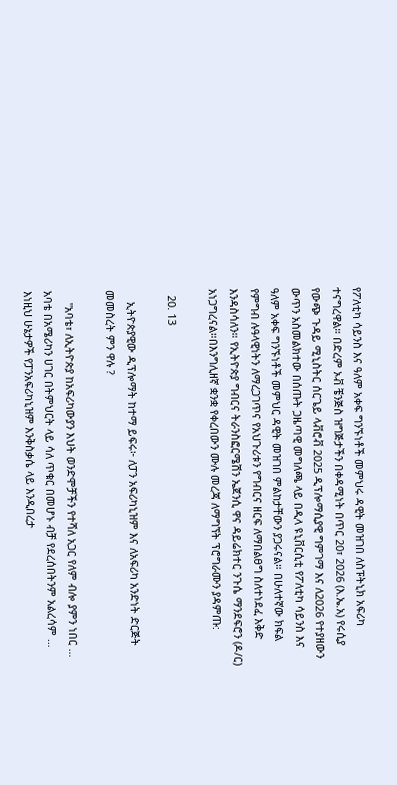የፖለቲካ ሳይንስ እና ዓለም አቀፍ ግንኙነቶች መምህሩ ዳዊት መዝገበ ለስፑትኒክ አፍሪካ ተናግረዋል። በድረም ኦቭ ቼንጅስ ዝግጅታችን በቀዳሚነት በጥር 20፣ 2026 (እ.ኤ.አ) የሩሲያ የውጭ ጉዳይ ሚኒስትር ሰርጌይ ላቭሮቭ 2025 ዲፕሎማሲያዊ ግምገማ እና ለ2026 የተያዘውን ውጥን አስመልክተው በሰጡት ጋዜጣዊ መግለጫ ላይ በዲላ ዩኒቨርሲቲ የፖለቲካ ሳይንስ እና ዓለም አቀፍ ግንኙነቶች መምህር ዳዊት መዝገበ ምልከታቸውን ያጋሩናል። በሁለተኛው ክፍል የምግብ ሉዓላዊነትን ለማረጋገጥና የአህጉሪቱን የግብርና ዘርፍ ለማበልፀግ ስለተነደፈ እቅድ እንዳስሳለን። የኢትዮጵያ ግብርና ትራንስፎርሜሽን ኤጀንሲ ዋና ዳይሬክተር ንጉሴ ማንደፍሮን (ዶ/ር) አነጋግረናል።በእንግሊዘኛ ቋንቋ የቀረበውን ሙሉ መረጃ ለማግኘት ፕሮግራሙን ያዳምጡ:

  20. 13

    ኢትዮጵያዊው ዲፕሎማት ከተማ ይፍሩ፦ ለፓን አፍሪካኒዝም እና ለአፍሪካ አንድነት ድርጅት መመስረት ምን ዋሉ ?

    "አባቴ፣ ለኢትዮጵያ ከአፍሪካውያን እህት ወንድሞቻችን የተሻለ አጋር የለም ብሎ ያምን ነበር … አባቴ በአሜሪካን ሀገር በትምህርት ላይ ሳለ ጥቁር በመሆኑ ብቻ የደረሰበትንም አልረሳም … እነዚህ ሁኔታዎች የፓንአፍሪካኒዝም እንቅስቃሴ ላይ እንዲበረታ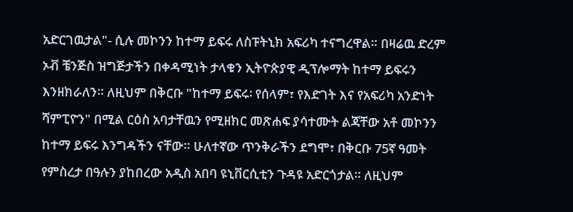አድርገዉታል"- ሲሉ መኮንን ከተማ ይፍሩ ለስፑትኒክ አፍሪካ ተናግረዋል። በዛሬዉ ድረም ኦቭ ቼንጅስ ዝግጅታችን በቀዳሚነት ታላቁን ኢትዮጵያዊ ዲፕሎማት ከተማ ይፍሩን እንዘክራለን። ለዚህም በቅርቡ "ከተማ ይፍሩ፡ የሰላም፣ የእድገት እና የአፍሪካ አንድነት ሻምፒዮን" በሚል ርዕስ አባታቸዉን የሚዘክር መጽሐፍ ያሳተሙት ልጃቸው አቶ መኮንን ከተማ ይፍሩ እንግዳችን ናቸው። ሁለተኛው ጥንቅራችን ደግሞ፣ በቅርቡ 75ኛ ዓመት የምስረታ በዓሉን ያከበረው አዲስ አበባ ዩኒቨርሲቲን ጉዳዩ አድርጎታል። ለዚህም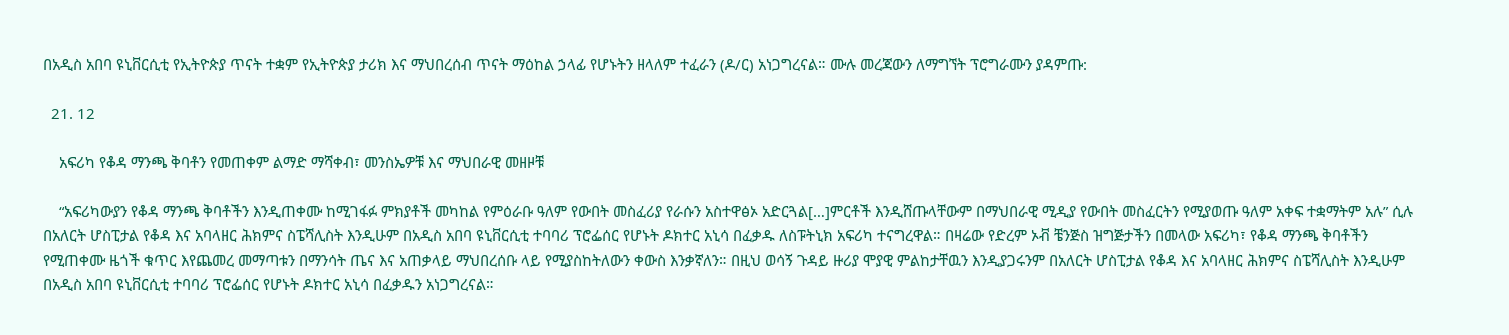በአዲስ አበባ ዩኒቨርሲቲ የኢትዮጵያ ጥናት ተቋም የኢትዮጵያ ታሪክ እና ማህበረሰብ ጥናት ማዕከል ኃላፊ የሆኑትን ዘላለም ተፈራን (ዶ/ር) አነጋግረናል። ሙሉ መረጃውን ለማግኘት ፕሮግራሙን ያዳምጡ:

  21. 12

    አፍሪካ የቆዳ ማንጫ ቅባቶን የመጠቀም ልማድ ማሻቀብ፣ መንስኤዎቹ እና ማህበራዊ መዘዞቹ

    “አፍሪካውያን የቆዳ ማንጫ ቅባቶችን እንዲጠቀሙ ከሚገፋፉ ምክያቶች መካከል የምዕራቡ ዓለም የውበት መስፈሪያ የራሱን አስተዋፅኦ አድርጓል[…]ምርቶች እንዲሸጡላቸውም በማህበራዊ ሚዲያ የውበት መስፈርትን የሚያወጡ ዓለም አቀፍ ተቋማትም አሉ” ሲሉ በአለርት ሆስፒታል የቆዳ እና አባላዘር ሕክምና ስፔሻሊስት እንዲሁም በአዲስ አበባ ዩኒቨርሲቲ ተባባሪ ፕሮፌሰር የሆኑት ዶክተር አኒሳ በፈቃዱ ለስፑትኒክ አፍሪካ ተናግረዋል። በዛሬው የድረም ኦቭ ቼንጅስ ዝግጅታችን በመላው አፍሪካ፣ የቆዳ ማንጫ ቅባቶችን የሚጠቀሙ ዜጎች ቁጥር እየጨመረ መማጣቱን በማንሳት ጤና እና አጠቃላይ ማህበረሰቡ ላይ የሚያስከትለውን ቀውስ እንቃኛለን። በዚህ ወሳኝ ጉዳይ ዙሪያ ሞያዊ ምልከታቸዉን እንዲያጋሩንም በአለርት ሆስፒታል የቆዳ እና አባላዘር ሕክምና ስፔሻሊስት እንዲሁም በአዲስ አበባ ዩኒቨርሲቲ ተባባሪ ፕሮፌሰር የሆኑት ዶክተር አኒሳ በፈቃዱን አነጋግረናል።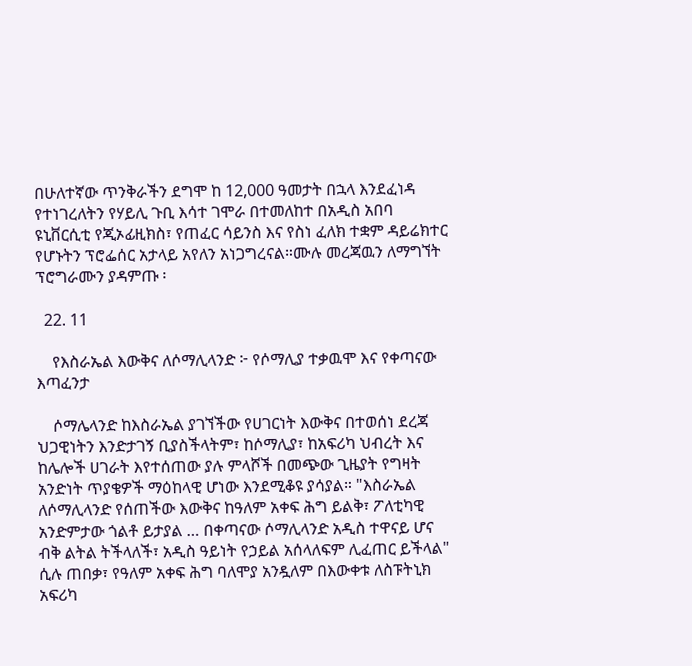በሁለተኛው ጥንቅራችን ደግሞ ከ 12,000 ዓመታት በኋላ እንደፈነዳ የተነገረለትን የሃይሊ ጉቢ እሳተ ገሞራ በተመለከተ በአዲስ አበባ ዩኒቨርሲቲ የጂኦፊዚክስ፣ የጠፈር ሳይንስ እና የስነ ፈለክ ተቋም ዳይሬክተር የሆኑትን ፕሮፌሰር አታላይ አየለን አነጋግረናል።ሙሉ መረጃዉን ለማግኘት ፕሮግራሙን ያዳምጡ ፡

  22. 11

    የእስራኤል እውቅና ለሶማሊላንድ ፦ የሶማሊያ ተቃዉሞ እና የቀጣናው እጣፈንታ

    ሶማሌላንድ ከእስራኤል ያገኘችው የሀገርነት እውቅና በተወሰነ ደረጃ ህጋዊነትን እንድታገኝ ቢያስችላትም፣ ከሶማሊያ፣ ከአፍሪካ ህብረት እና ከሌሎች ሀገራት እየተሰጠው ያሉ ምላሾች በመጭው ጊዜያት የግዛት አንድነት ጥያቄዎች ማዕከላዊ ሆነው እንደሚቆዩ ያሳያል። "እስራኤል ለሶማሊላንድ የሰጠችው እውቅና ከዓለም አቀፍ ሕግ ይልቅ፣ ፖለቲካዊ አንድምታው ጎልቶ ይታያል … በቀጣናው ሶማሊላንድ አዲስ ተዋናይ ሆና ብቅ ልትል ትችላለች፣ አዲስ ዓይነት የኃይል አሰላለፍም ሊፈጠር ይችላል" ሲሉ ጠበቃ፣ የዓለም አቀፍ ሕግ ባለሞያ አንዷለም በእውቀቱ ለስፑትኒክ አፍሪካ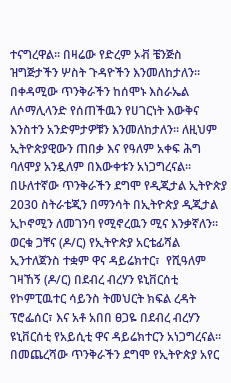ተናግረዋል። በዛሬው የድረም ኦቭ ቼንጅስ ዝግጅታችን ሦስት ጉዳዮችን እንመለከታለን። በቀዳሚው ጥንቅራችን ከሰሞኑ እስራኤል ለሶማሊላንድ የሰጠችዉን የሀገርነት እውቅና እንስተን አንድምታዎቹን እንመለከታለን። ለዚህም ኢትዮጵያዊውን ጠበቃ እና የዓለም አቀፍ ሕግ ባለሞያ አንዷለም በእውቀቱን አነጋግረናል። በሁለተኛው ጥንቅራችን ደግሞ የዲጂታል ኢትዮጵያ 2030 ስትራቴጂን በማንሳት በኢትዮጵያ ዲጂታል ኢኮኖሚን ለመገንባ የሚኖረዉን ሚና እንቃኛለን። ወርቁ ጋቸና (ዶ/ር) የኢትዮጵያ አርቴፊሻል ኢንተለጀንስ ተቋም ዋና ዳይሬክተር፣  የሺዓለም ገዛኸኝ (ዶ/ር) በደብረ ብረሃን ዩኒቨርሰቲ የኮምፒዉተር ሳይንስ ትመህርት ክፍል ረዳት ፕሮፌሰር፣ እና አቶ አበበ ፀጋዬ በደብረ ብረሃን ዩኒቨርሰቲ የአይሲቲ ዋና ዳይሬክተርን አነጋግረናል። በመጨረሻው ጥንቅራችን ደግሞ የኢትዮጵያ አየር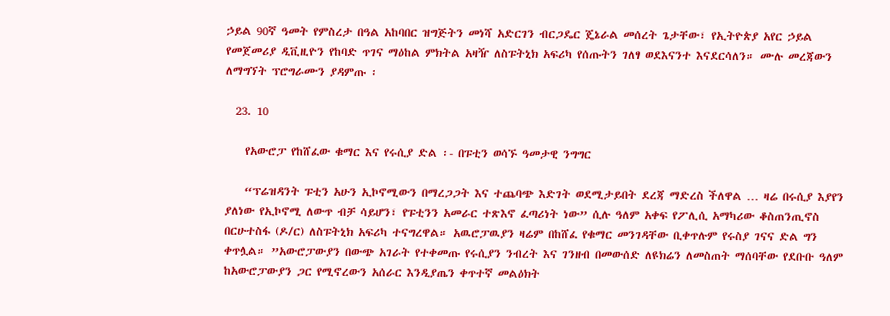ኃይል 90ኛ ዓመት የምስረታ በዓል አከባበር ዝግጅትን መነሻ አድርገን ብርጋዴር ጄኔራል መሰረት ጌታቸው፣ የኢትዮጵያ አየር ኃይል የመጀመሪያ ዲቪዚዮን የከባድ ጥገና ማዕከል ምክትል አዛዥ ለስፑትኒክ አፍሪካ የሰጡትን ገለፃ ወደእናንተ እናደርሳለን። ሙሉ መረጃውን ለማግኘት ፕሮግራሙን ያዳምጡ ፡

  23. 10

    የአውሮፓ የከሸፈው ቁማር እና የሩሲያ ድል ፡- በፑቲን ወሳኙ ዓመታዊ ንግግር

    “ፕሬዝዳንት ፑቲን አሁን ኢኮኖሚውን በማረጋጋት እና ተጨባጭ እድገት ወደሚታይበት ደረጃ ማድረስ ችለዋል … ዛሬ በሩሲያ እያየን ያለነው የኢኮኖሚ ለውጥ ብቻ ሳይሆን፣ የፑቲንን አመራር ተጽእኖ ፈጣሪነት ነው” ሲሉ ዓለም አቀፍ የፖሊሲ አማካሪው ቆስጠንጢኖስ በርሁተስፋ (ዶ/ር) ለስፑትኒክ አፍሪካ ተናግረዋል። አዉሮፓዉያን ዛሬም በከሸፈ የቁማር መንገዳቸው ቢቀጥሉም የሩስያ ገናና ድል ግን ቀጥሏል። ”አውሮፓውያን በውጭ አገራት የተቀመጡ የሩሲያን ንብረት እና ገንዘብ በመውሰድ ለዩክሬን ለመስጠት ማሰባቸው የደቡቡ ዓለም ከአውሮፓውያን ጋር የሚኖረውን አሰራር እንዲያጤን ቀጥተኛ መልዕክት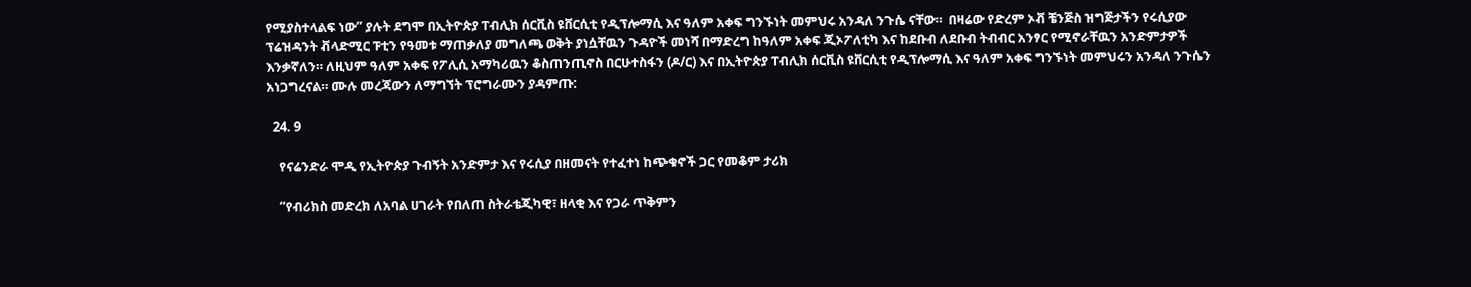የሚያስተላልፍ ነው” ያሉት ደግሞ በኢትዮጵያ ፐብሊክ ሰርቪስ ዩቨርሲቲ የዲፕሎማሲ እና ዓለም አቀፍ ግንኙነት መምህሩ አንዳለ ንጉሴ ናቸው።  በዛሬው የድረም ኦቭ ቼንጅስ ዝግጅታችን የሩሲያው ፕሬዝዳንት ቭላድሚር ፑቲን የዓመቱ ማጠቃለያ መግለጫ ወቅት ያነሷቸዉን ጉዳዮች መነሻ በማድረግ ከዓለም አቀፍ ጂኦፖለቲካ እና ከደቡብ ለደቡብ ትብብር አንፃር የሚኖራቸዉን አንድምታዎች እንቃኛለን። ለዚህም ዓለም አቀፍ የፖሊሲ አማካሪዉን ቆስጠንጢኖስ በርሁተስፋን (ዶ/ር) እና በኢትዮጵያ ፐብሊክ ሰርቪስ ዩቨርሲቲ የዲፕሎማሲ እና ዓለም አቀፍ ግንኙነት መምህሩን አንዳለ ንጉሴን አነጋግረናል። ሙሉ መረጃውን ለማግኘት ፕሮግራሙን ያዳምጡ:

  24. 9

    የናሬንድራ ሞዲ የኢትዮጵያ ጉብኝት አንድምታ እና የሩሲያ በዘመናት የተፈተነ ከጭቁኖች ጋር የመቆም ታሪክ

    “የብሪክስ መድረክ ለአባል ሀገራት የበለጠ ስትራቴጂካዊ፣ ዘላቂ እና የጋራ ጥቅምን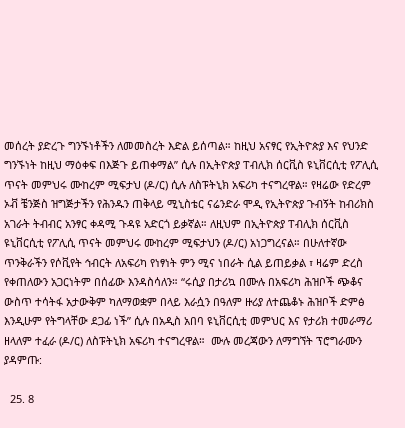መሰረት ያድረጉ ግንኙነቶችን ለመመስረት እድል ይሰጣል። ከዚህ አናፃር የኢትዮጵያ እና የህንድ ግንኙነት ከዚህ ማዕቀፍ በእጅጉ ይጠቀማል” ሲሉ በኢትዮጵያ ፐብሊክ ሰርቪስ ዩኒቨርሲቲ የፖሊሲ ጥናት መምህሩ ሙከረም ሚፍታህ (ዶ/ር) ሲሉ ለስፑትኒክ አፍሪካ ተናግረዋል። የዛሬው የድረም ኦቭ ቼንጅስ ዝግጅታችን የሕንዱን ጠቅላይ ሚኒስቴር ናሬንድራ ሞዲ የኢትዮጵያ ጉብኝት ከብሪክስ አገራት ትብብር አንፃር ቀዳሚ ጉዳዩ አድርጎ ይቃኛል። ለዚህም በኢትዮጵያ ፐብሊክ ሰርቪስ ዩኒቨርሲቲ የፖሊሲ ጥናት መምህሩ ሙከረም ሚፍታህን (ዶ/ር) አነጋግረናል። በሁለተኛው ጥንቅራችን የሶቪየት ኅብርት ለአፍሪካ የነፃነት ምን ሚና ነበራት ሲል ይጠይቃል ፣ ዛሬም ድረስ የቀጠለውን አጋርነትም በሰፊው እንዳስሳለን። “ሩሲያ በታሪኳ በሙሉ በአፍሪካ ሕዝቦች ጭቆና ውስጥ ተሳትፋ አታውቅም ካለማወቋም በላይ እራሷን በዓለም ዙሪያ ለተጨቆኑ ሕዝቦች ድምፅ እንዲሁም የትግላቸው ደጋፊ ነች” ሲሉ በአዲስ አበባ ዩኒቨርሲቲ መምህር እና የታሪክ ተመራማሪ ዘላለም ተፈራ (ዶ/ር) ለስፑትኒክ አፍሪካ ተናግረዋል።  ሙሉ መረጃውን ለማግኘት ፕሮግራሙን ያዳምጡ:

  25. 8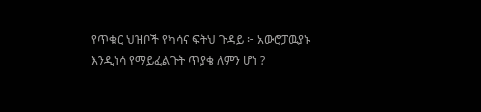የጥቁር ህዝቦች የካሳና ፍትህ ጉዳይ ፦ አውሮፓዉያኑ እንዲነሳ የማይፈልጉት ጥያቄ ለምን ሆነ ?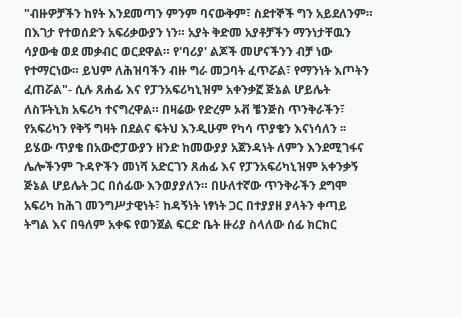"ብዙዎቻችን ከየት እንደመጣን ምንም ባናውቅም፣ ስደተኞች ግን አይደለንም። በእገታ የተወሰድን አፍሪቃውያን ነን። አያት ቅድመ አያቶቻችን ማንነታቸዉን ሳያውቁ ወደ መቃብር ወርደዋል። የ'ባሪያ' ልጆች መሆናችንን ብቻ ነው የተማርነው። ይህም ለሕዝባችን ብዙ ግራ መጋባት ፈጥሯል፣ የማንነት እጦትን ፈጠሯል"- ሲሉ ጸሐፊ እና የፓንአፍሪካኒዝም አቀንቃኟ ጅኔል ሆይሌት ለስፑትኒክ አፍሪካ ተናግረዋል። በዛሬው የድረም ኦቭ ቼንጅስ ጥንቅራችን፣ የአፍሪካን የቅኝ ግዛት በደልና ፍትህ እንዲሁም የካሳ ጥያቄን እናነሳለን ፡፡ ይሄው ጥያቄ በአውሮፓውያን ዘንድ ከመውያያ አጀንዳነት ለምን እንደሚገፋና ሌሎችንም ጉዳዮችን መነሻ አድርገን ጸሐፊ እና የፓንአፍሪካኒዝም አቀንቃኝ ጅኔል ሆይሌት ጋር በሰፊው እንወያያለን። በሁለተኛው ጥንቅራችን ደግሞ አፍሪካ ከሕገ መንግሥታዊነት፣ ከዳኝነት ነፃነት ጋር በተያያዘ ያላትን ቀጣይ ትግል እና በዓለም አቀፍ የወንጀል ፍርድ ቤት ዙሪያ ስላለው ሰፊ ክርክር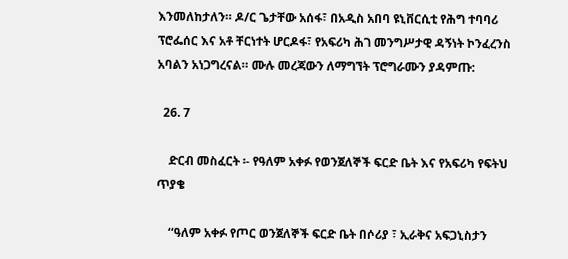እንመለከታለን። ዶ/ር ጌታቸው አሰፋ፣ በአዲስ አበባ ዩኒቨርሲቲ የሕግ ተባባሪ ፕሮፌሰር እና አቶ ቸርነተት ሆርዶፋ፣ የአፍሪካ ሕገ መንግሥታዊ ዳኝነት ኮንፈረንስ አባልን አነጋግረናል። ሙሉ መረጃውን ለማግኘት ፕሮግራሙን ያዳምጡ:

  26. 7

    ድርብ መስፈርት ፡- የዓለም አቀፉ የወንጀለኞች ፍርድ ቤት እና የአፍሪካ የፍትህ ጥያቄ

    ‘‘ዓለም አቀፉ የጦር ወንጀለኞች ፍርድ ቤት በሶሪያ ፣ ኢራቅና አፍጋኒስታን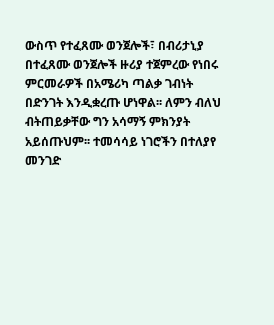ውስጥ የተፈጸሙ ወንጀሎች፣ በብሪታኒያ በተፈጸሙ ወንጀሎች ዙሪያ ተጀምረው የነበሩ ምርመራዎች በአሜሪካ ጣልቃ ገብነት በድንገት እንዲቋረጡ ሆነዋል፡፡ ለምን ብለህ ብትጠይቃቸው ግን አሳማኝ ምክንያት አይሰጡህም፡፡ ተመሳሳይ ነገሮችን በተለያየ መንገድ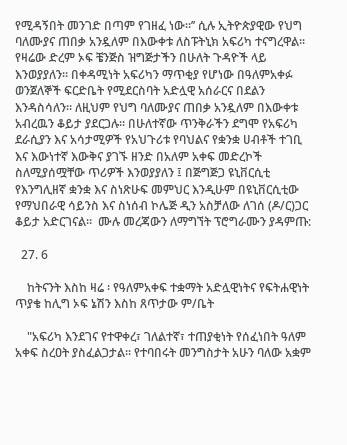የሚዳኝበት መንገድ በጣም የገዘፈ ነው፡፡’’ ሲሉ ኢትዮጵያዊው የህግ ባለሙያና ጠበቃ አንዷለም በእውቀቱ ለስፑትኒክ አፍሪካ ተናግረዋል፡፡የዛሬው ድረም ኦፍ ቼንጅስ ዝግጅታችን በሁለት ጉዳዮች ላይ እንወያያለን፡፡ በቀዳሚነት አፍሪካን ማጥቂያ የሆነው በዓለምአቀፉ ወንጀለኞች ፍርድቤት የሚደርስባት አድሏዊ አሰራርና በደልን እንዳስሳለን። ለዚህም የህግ ባለሙያና ጠበቃ አንዷለም በእውቀቱ አብረዉን ቆይታ ያደርጋሉ። በሁለተኛው ጥንቅራችን ደግሞ የአፍሪካ ደራሲያን እና አሳታሚዎች የአህጉሪቱ የባህልና የቋንቋ ሀብቶች ተገቢ እና እውነተኛ እውቅና ያገኙ ዘንድ በአለም አቀፍ መድረኮች ስለሚያሰሟቸው ጥሪዎች እንወያያለን ፤ በጅግጅጋ ዩኒቨርሲቲ የእንግሊዘኛ ቋንቋ እና ስነጽሁፍ መምህር እንዲሁም በዩኒቨርሲቲው የማህበራዊ ሳይንስ እና ስነሰብ ኮሌጅ ዲን አስቻለው ለገሰ (ዶ/ር)ጋር ቆይታ አድርገናል።  ሙሉ መረጃውን ለማግኘት ፕሮግራሙን ያዳምጡ:

  27. 6

    ከትናንት እስከ ዛሬ ፡ የዓለምአቀፍ ተቋማት አድሏዊነትና የፍትሐዊነት ጥያቄ ከሊግ ኦፍ ኔሽን እስከ ጸጥታው ም/ቤት

    "አፍሪካ እንደገና የተዋቀረ፣ ገለልተኛ፣ ተጠያቂነት የሰፈነበት ዓለም አቀፍ ስረዐት ያስፈልጋታል። የተባበሩት መንግስታት አሁን ባለው አቋም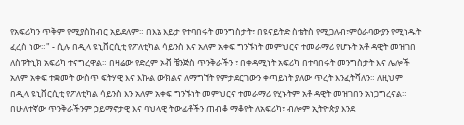የአፍሪካን ጥቅም የሚያስከብር አይደለም። በእኔ እይታ የተባበሩት መንግስታት፣ በዩናይትድ ስቴትስ የሚጋለብ፣ምዕራባውያን የሚነዱት ፈረስ ነው።" - ሲሉ በዲላ ዩኒቨርሲቲ የፖለቲካል ሳይንስ እና አለም አቀፍ ግንኙነት መምህርና ተመራማሪ የሆኑት አቶ ዳዊት መዝገበ ለስፑትኒክ አፍሪካ ተናግረዋል። በዛሬው የድረም ኦቭ ቼንጅስ ጥንቅራችን ፣ በቀዳሚነት አፍሪካ በተባበሩት መንግስታት እና ሌሎች አለም አቀፍ ተቋመት ውስጥ ፍትሃዊ እና እኩል ውክልና ለማግኘት የምታደርገውን ቀጣይነት ያለው ጥረት እንፈትሻለን። ለዚህም በዲላ ዩኒቨርሲቲ የፖለቲካል ሳይንስ እን አለም አቀፍ ግንኙነት መምህርና ተመራማሪ የሂኑትም አቶ ዳዊት መዝገበን አነጋግረናል። በሁለተኛው ጥንቅራችንም ኃይማኖታዊ እና ባህላዊ ትውፊቶችን ጠብቆ ማቆየት ለአፍሪካ፣ ብሎም ኢትዮጵያ እንደ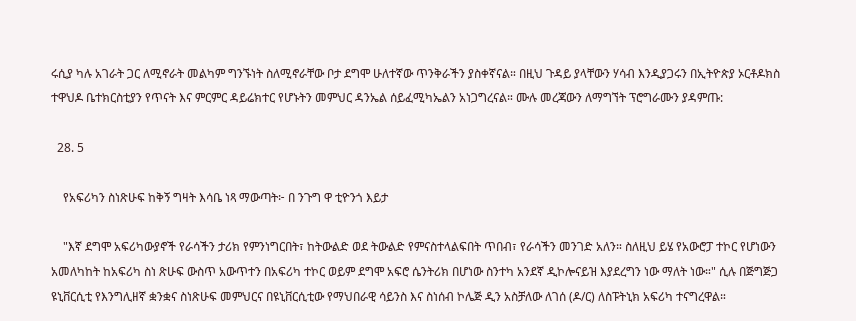ሩሲያ ካሉ አገራት ጋር ለሚኖራት መልካም ግንኙነት ስለሚኖራቸው ቦታ ደግሞ ሁለተኛው ጥንቅራችን ያስቀኛናል። በዚህ ጉዳይ ያላቸውን ሃሳብ እንዲያጋሩን በኢትዮጵያ ኦርቶዶክስ ተዋህዶ ቤተክርስቲያን የጥናት እና ምርምር ዳይሬክተር የሆኑትን መምህር ዳንኤል ሰይፈሚካኤልን አነጋግረናል። ሙሉ መረጃውን ለማግኘት ፕሮግራሙን ያዳምጡ:

  28. 5

    የአፍሪካን ስነጽሁፍ ከቅኝ ግዛት እሳቤ ነጻ ማውጣት፦ በ ንጉግ ዋ ቲዮንጎ እይታ

    "እኛ ደግሞ አፍሪካውያኖች የራሳችን ታሪክ የምንነግርበት፣ ከትውልድ ወደ ትውልድ የምናስተላልፍበት ጥበብ፣ የራሳችን መንገድ አለን። ስለዚህ ይሄ የአውሮፓ ተኮር የሆነውን አመለካከት ከአፍሪካ ስነ ጽሁፍ ውስጥ አውጥተን በአፍሪካ ተኮር ወይም ደግሞ አፍሮ ሴንትሪክ በሆነው ስንተካ አንደኛ ዲኮሎናይዝ እያደረግን ነው ማለት ነው።" ሲሉ በጅግጅጋ ዩኒቨርሲቲ የእንግሊዘኛ ቋንቋና ስነጽሁፍ መምህርና በዩኒቨርሲቲው የማህበራዊ ሳይንስ እና ስነሰብ ኮሌጅ ዲን አስቻለው ለገሰ (ዶ/ር) ለስፑትኒክ አፍሪካ ተናግረዋል።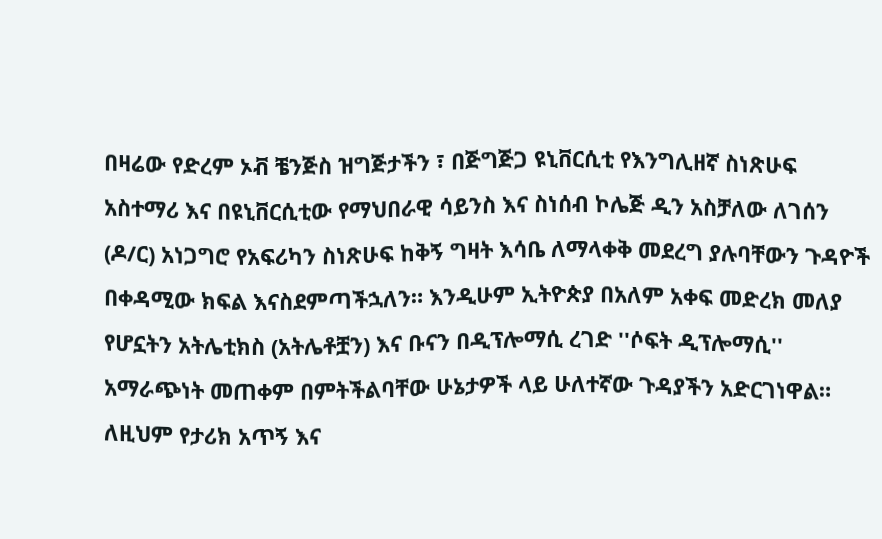በዛሬው የድረም ኦቭ ቼንጅስ ዝግጅታችን ፣ በጅግጅጋ ዩኒቨርሲቲ የእንግሊዘኛ ስነጽሁፍ አስተማሪ እና በዩኒቨርሲቲው የማህበራዊ ሳይንስ እና ስነሰብ ኮሌጅ ዲን አስቻለው ለገሰን (ዶ/ር) አነጋግሮ የአፍሪካን ስነጽሁፍ ከቅኝ ግዛት እሳቤ ለማላቀቅ መደረግ ያሉባቸውን ጉዳዮች በቀዳሚው ክፍል እናስደምጣችኋለን። እንዲሁም ኢትዮጵያ በአለም አቀፍ መድረክ መለያ የሆኗትን አትሌቲክስ (አትሌቶቿን) እና ቡናን በዲፕሎማሲ ረገድ ''ሶፍት ዲፕሎማሲ'' አማራጭነት መጠቀም በምትችልባቸው ሁኔታዎች ላይ ሁለተኛው ጉዳያችን አድርገነዋል። ለዚህም የታሪክ አጥኝ እና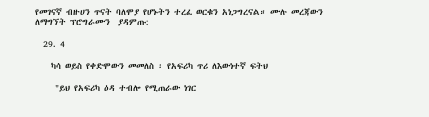የመገናኛ ብዙሀን ጥናት ባለሞያ የሆኑትን ተረፈ ወርቁን አነጋግረናል። ሙሉ መረጃውን ለማግኘት ፕሮግራሙን  ያዳምጡ:

  29. 4

    ካሳ ወይስ የቀድሞውን መመለስ ፡ የአፍሪካ ጥሪ ለእውነተኛ ፍትህ

     "ይህ የአፍሪካ ዕዳ ተብሎ የሚጠራው ነገር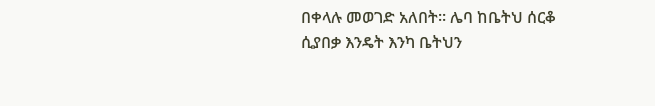በቀላሉ መወገድ አለበት። ሌባ ከቤትህ ሰርቆ ሲያበቃ እንዴት እንካ ቤትህን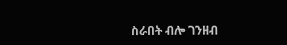ስራበት ብሎ ገንዘብ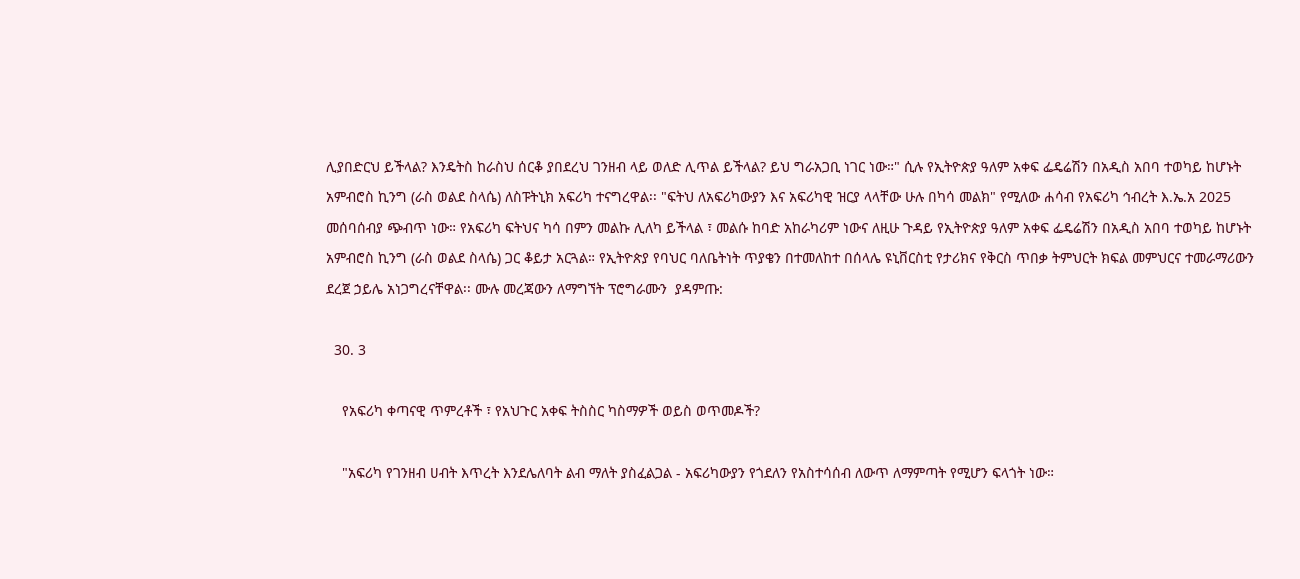ሊያበድርህ ይችላል? እንዴትስ ከራስህ ሰርቆ ያበደረህ ገንዘብ ላይ ወለድ ሊጥል ይችላል? ይህ ግራአጋቢ ነገር ነው።" ሲሉ የኢትዮጵያ ዓለም አቀፍ ፌዴሬሽን በአዲስ አበባ ተወካይ ከሆኑት አምብሮስ ኪንግ (ራስ ወልደ ስላሴ) ለስፑትኒክ አፍሪካ ተናግረዋል፡፡ "ፍትህ ለአፍሪካውያን እና አፍሪካዊ ዝርያ ላላቸው ሁሉ በካሳ መልክ" የሚለው ሐሳብ የአፍሪካ ኅብረት እ.ኤ.አ 2025 መሰባሰብያ ጭብጥ ነው። የአፍሪካ ፍትህና ካሳ በምን መልኩ ሊለካ ይችላል ፣ መልሱ ከባድ አከራካሪም ነውና ለዚሁ ጉዳይ የኢትዮጵያ ዓለም አቀፍ ፌዴሬሽን በአዲስ አበባ ተወካይ ከሆኑት አምብሮስ ኪንግ (ራስ ወልደ ስላሴ) ጋር ቆይታ አርጓል። የኢትዮጵያ የባህር ባለቤትነት ጥያቄን በተመለከተ በሰላሌ ዩኒቨርስቲ የታሪክና የቅርስ ጥበቃ ትምህርት ክፍል መምህርና ተመራማሪውን ደረጀ ኃይሌ አነጋግረናቸዋል፡፡ ሙሉ መረጃውን ለማግኘት ፕሮግራሙን  ያዳምጡ:

  30. 3

    የአፍሪካ ቀጣናዊ ጥምረቶች ፣ የአህጉር አቀፍ ትስስር ካስማዎች ወይስ ወጥመዶች?

    "አፍሪካ የገንዘብ ሀብት እጥረት እንደሌለባት ልብ ማለት ያስፈልጋል - አፍሪካውያን የጎደለን የአስተሳሰብ ለውጥ ለማምጣት የሚሆን ፍላጎት ነው።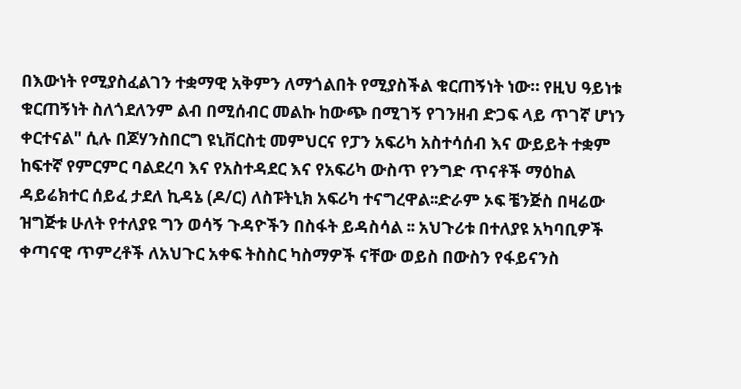በእውነት የሚያስፈልገን ተቋማዊ አቅምን ለማጎልበት የሚያስችል ቁርጠኝነት ነው። የዚህ ዓይነቱ ቁርጠኝነት ስለጎደለንም ልብ በሚሰብር መልኩ ከውጭ በሚገኝ የገንዘብ ድጋፍ ላይ ጥገኛ ሆነን ቀርተናል" ሲሉ በጆሃንስበርግ ዩኒቨርስቲ መምህርና የፓን አፍሪካ አስተሳሰብ እና ውይይት ተቋም ከፍተኛ የምርምር ባልደረባ እና የአስተዳደር እና የአፍሪካ ውስጥ የንግድ ጥናቶች ማዕከል ዳይሬክተር ሰይፈ ታደለ ኪዳኔ (ዶ/ር) ለስፑትኒክ አፍሪካ ተናግረዋል፡፡ድራም ኦፍ ቼንጅስ በዛሬው ዝግጅቱ ሁለት የተለያዩ ግን ወሳኝ ጉዳዮችን በስፋት ይዳስሳል ፡፡ አህጉሪቱ በተለያዩ አካባቢዎች ቀጣናዊ ጥምረቶች ለአህጉር አቀፍ ትስስር ካስማዎች ናቸው ወይስ በውስን የፋይናንስ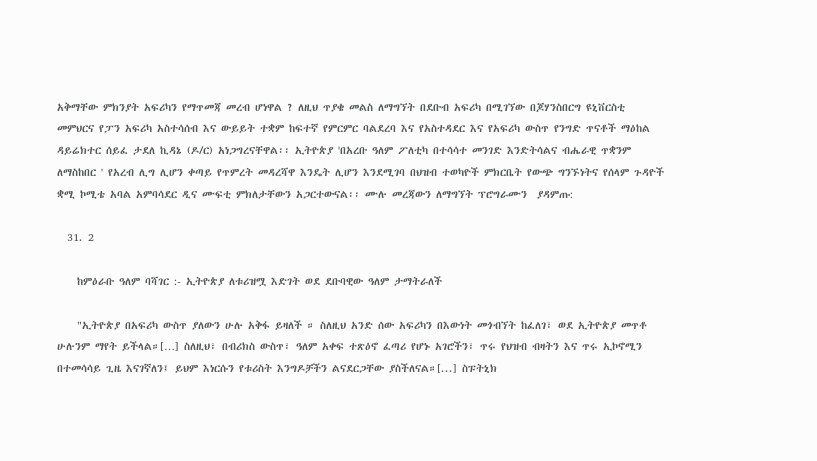አቅማቸው ምክንያት አፍሪካን የማጥመጃ መረብ ሆነዋል ? ለዚህ ጥያቄ መልስ ለማግኘት በደቡብ አፍሪካ በሚገኘው በጆሃንስበርግ ዩኒቨርስቲ መምህርና የፓን አፍሪካ አስተሳሰብ እና ውይይት ተቋም ከፍተኛ የምርምር ባልደረባ እና የአስተዳደር እና የአፍሪካ ውስጥ የንግድ ጥናቶች ማዕከል ዳይሬክተር ሰይፈ ታደለ ኪዳኔ (ዶ/ር) አነጋግረናቸዋል፡፡ ኢትዮጵያ 'በአረቡ ዓለም ፖለቲካ በተሳሳተ መንገድ እንድትሳልና ብሔራዊ ጥቋንም ለማስከበር ' የአረብ ሊግ ሊሆን ቀጣይ የጥምረት መዳረሻዋ እንዴት ሊሆን እንደሚገባ በህዝብ ተወካዮች ምክርቤት የውጭ ግንኙነትና የሰላም ጉዳዮች ቋሚ ኮሚቴ አባል አምባሳደር ዲና ሙፍቲ ምክለታቸውን አጋርተውናል፡፡ ሙሉ መረጃውን ለማግኘት ፕሮግራሙን  ያዳምጡ:

  31. 2

    ከምዕራቡ ዓለም ባሻገር :- ኢትዮጵያ ለቱሪዝሟ እድገት ወደ ደቡባዊው ዓለም ታማትራለች

    "ኢትዮጵያ በአፍሪካ ውስጥ ያለውን ሁሉ አቅፋ ይዛለች ። ስለዚህ አንድ ሰው አፍሪካን በእውነት መጎብኘት ከፈለገ፣ ወደ ኢትዮጵያ መጥቶ ሁሉንም ማየት ይችላል።[…] ስለዚህ፣ በብሪክስ ውስጥ፣ ዓለም አቀፍ ተጽዕኖ ፈጣሪ የሆኑ አገሮችን፣ ጥሩ የህዝብ ብዛትን እና ጥሩ ኢኮኖሚን በተመሳሳይ ጊዜ እናገኛለን፤ ይህም እነርሱን የቱሪስት እንግዶቻችን ልናደርጋቸው ያስችለናል።[...] ስፑትኒክ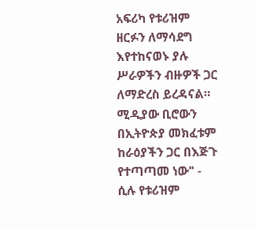አፍሪካ የቱሪዝም ዘርፉን ለማሳደግ እየተከናወኑ ያሉ ሥራዎችን ብዙዎች ጋር ለማድረስ ይረዳናል። ሚዲያው ቢሮውን በኢትዮጵያ መክፈቱም ከራዕያችን ጋር በእጅጉ የተጣጣመ ነው" - ሲሉ የቱሪዝም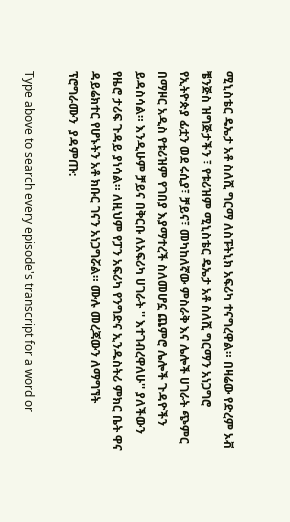ሚኒስቴር ዴኤታ አቶ ስለሺ ግርማ ለስፑትኒክ አፍሪካ ተናግረዋል። በዛሬው የድረም ኦቭ ቼንጅስ ዝግጅታችን ፣ የቱሪዝም ሚኒስቴር ዴኤታ አቶ ስለሺ ግርማን አነጋግሮ የኢትዮጵያ ፊቷን ወደ ሩሲያ፣ ቻይና፣ መካከለኛው ምስራቅ እና ሌሎች ሀገራት ጭምር በማዞር አዲስ የቱሪዝም የገበያ እያማተረች ስለመሆኗ ጨምሮ ሌሎች ጉዳዮችን ይዳስሳል። እንዲሁም ቻይና በቅርቡ ለአፍሪካ ሀገራት '' እተገብረዋለሁ'' ያለችውን የዜሮ ታሪፍ ጉዳይ ያነሳል። ለዚህም የፓን አፍሪካ የንግድና ኢንዱስትሪ ምክር ቤት ዋና ዳይሬክተር የሆኑትን አቶ ክቡር ገናን አነጋግሯል። ሙሉ መረጃውን ለማግኘት ፕሮግራሙን  ያዳምጡ:

Type above to search every episode's transcript for a word or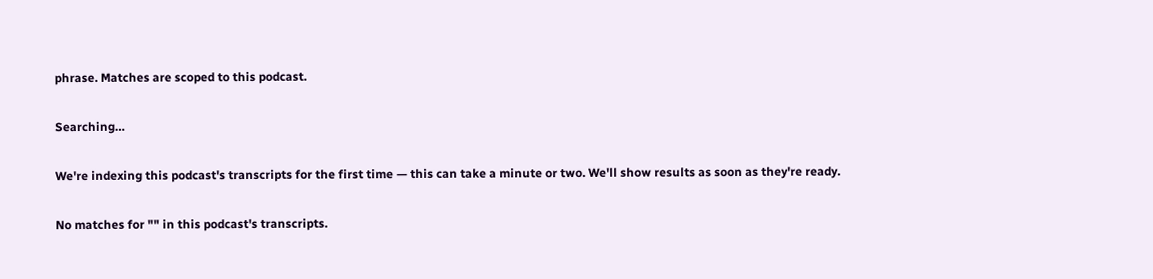phrase. Matches are scoped to this podcast.

Searching…

We're indexing this podcast's transcripts for the first time — this can take a minute or two. We'll show results as soon as they're ready.

No matches for "" in this podcast's transcripts.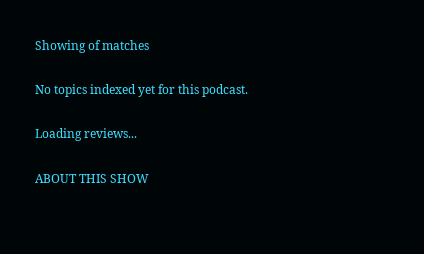Showing of matches

No topics indexed yet for this podcast.

Loading reviews...

ABOUT THIS SHOW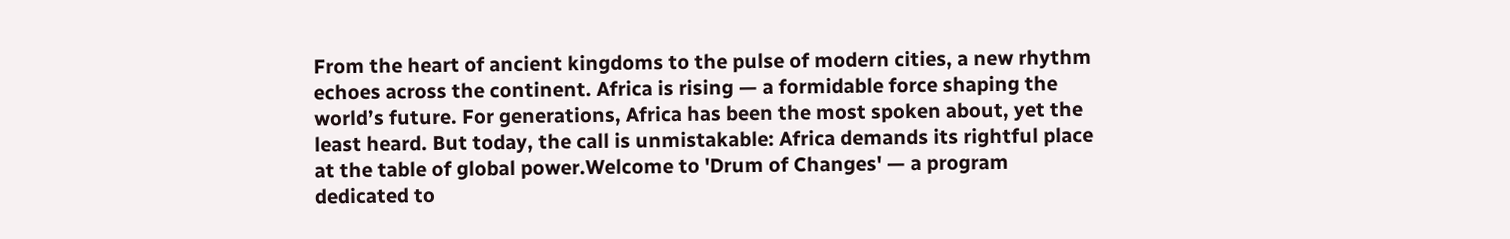From the heart of ancient kingdoms to the pulse of modern cities, a new rhythm echoes across the continent. Africa is rising — a formidable force shaping the world’s future. For generations, Africa has been the most spoken about, yet the least heard. But today, the call is unmistakable: Africa demands its rightful place at the table of global power.Welcome to 'Drum of Changes' — a program dedicated to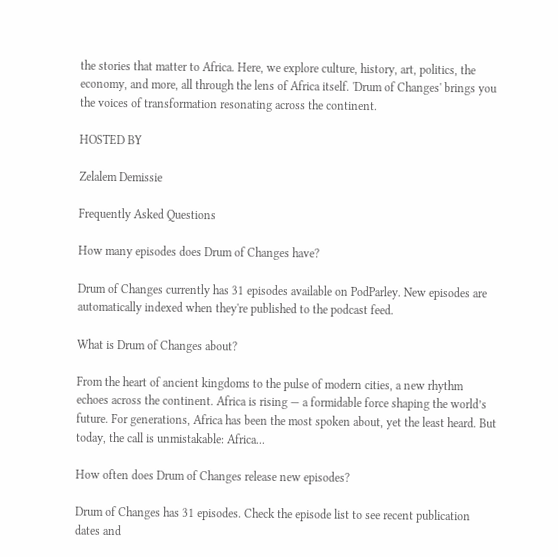the stories that matter to Africa. Here, we explore culture, history, art, politics, the economy, and more, all through the lens of Africa itself. 'Drum of Changes' brings you the voices of transformation resonating across the continent.

HOSTED BY

Zelalem Demissie

Frequently Asked Questions

How many episodes does Drum of Changes have?

Drum of Changes currently has 31 episodes available on PodParley. New episodes are automatically indexed when they're published to the podcast feed.

What is Drum of Changes about?

From the heart of ancient kingdoms to the pulse of modern cities, a new rhythm echoes across the continent. Africa is rising — a formidable force shaping the world’s future. For generations, Africa has been the most spoken about, yet the least heard. But today, the call is unmistakable: Africa...

How often does Drum of Changes release new episodes?

Drum of Changes has 31 episodes. Check the episode list to see recent publication dates and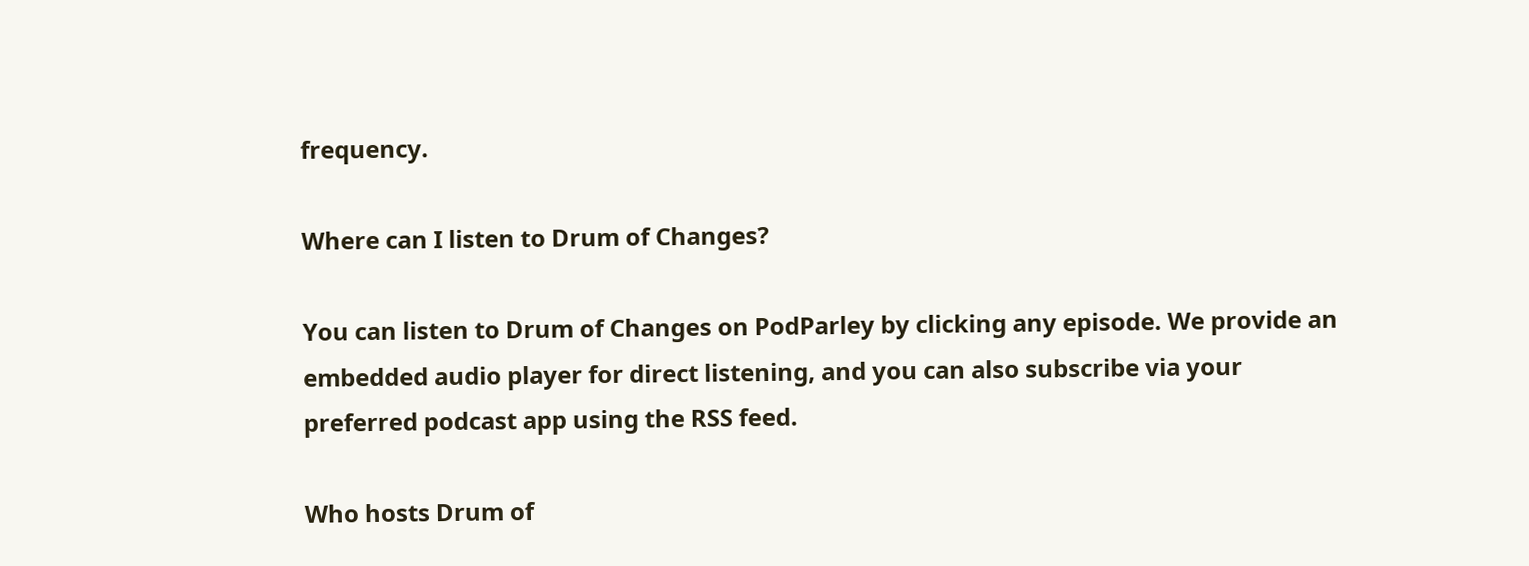frequency.

Where can I listen to Drum of Changes?

You can listen to Drum of Changes on PodParley by clicking any episode. We provide an embedded audio player for direct listening, and you can also subscribe via your preferred podcast app using the RSS feed.

Who hosts Drum of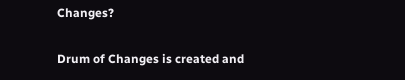Changes?

Drum of Changes is created and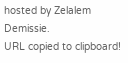hosted by Zelalem Demissie.
URL copied to clipboard!